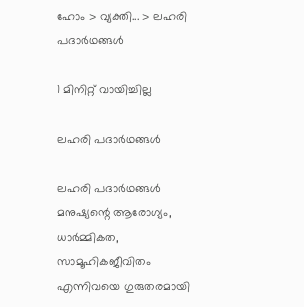ഹോം > വ്യക്തി... > ലഹരി പദാര്‍ഥങ്ങള്‍

1 മിനിറ്റ് വായിച്ചില്ല

ലഹരി പദാര്‍ഥങ്ങള്‍

ലഹരി പദാര്‍ഥങ്ങള്‍ മനുഷ്യന്റെ ആരോഗ്യം, ധാർമ്മികത, സാമൂഹികജീവിതം എന്നിവയെ ഗുരുതരമായി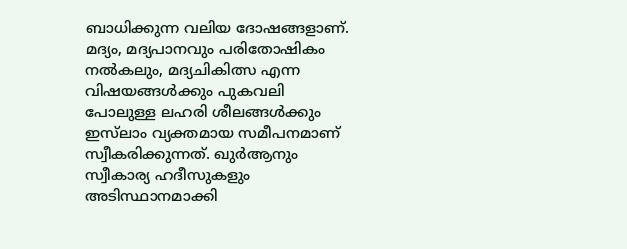ബാധിക്കുന്ന വലിയ ദോഷങ്ങളാണ്. മദ്യം, മദ്യപാനവും പരിതോഷികം നൽകലും, മദ്യചികിത്സ എന്ന വിഷയങ്ങൾക്കും പുകവലി പോലുള്ള ലഹരി ശീലങ്ങൾക്കും ഇസ്‌ലാം വ്യക്തമായ സമീപനമാണ് സ്വീകരിക്കുന്നത്. ഖുർആനും സ്വീകാര്യ ഹദീസുകളും അടിസ്ഥാനമാക്കി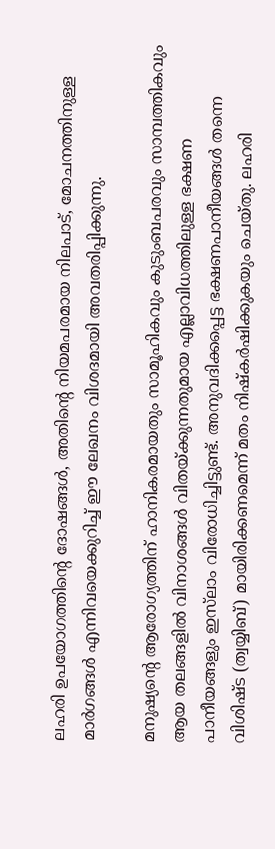ലഹരി ഉപയോഗത്തിന്റെ ദോഷങ്ങൾ, അതിന്റെ നിയമപരമായ നിലപാട്, മോചനത്തിനുള്ള മാർഗങ്ങൾ എന്നിവയെക്കുറിച്ച് ഈ ലേഖനം വിശദമായി അവതരിപ്പിക്കുന്നു.

മനുഷ്യന്റെ ആരോഗ്യത്തിന് ഹാനികരമായതും സാമൂഹികവും കുടുംബപരവും സാമ്പത്തികവും ആയ തലങ്ങളില്‍ വിനാശങ്ങള്‍ വിതയ്ക്കുന്നതുമായ എല്ലാവിധത്തിലുള്ള ഭക്ഷണ പാനീയങ്ങളും ഇസ്‌ലാം വിരോധിച്ചിട്ടുണ്ട്. അനുവദിക്കപ്പെട്ട ഭക്ഷണപാനീയങ്ങള്‍ തന്നെ വിശിഷ്ട (ത്വയ്യിബ്) മായിരിക്കണമെന്ന് മതം നിഷ്‌കര്‍ഷിക്കുകയും ചെയ്തു. ലഹരി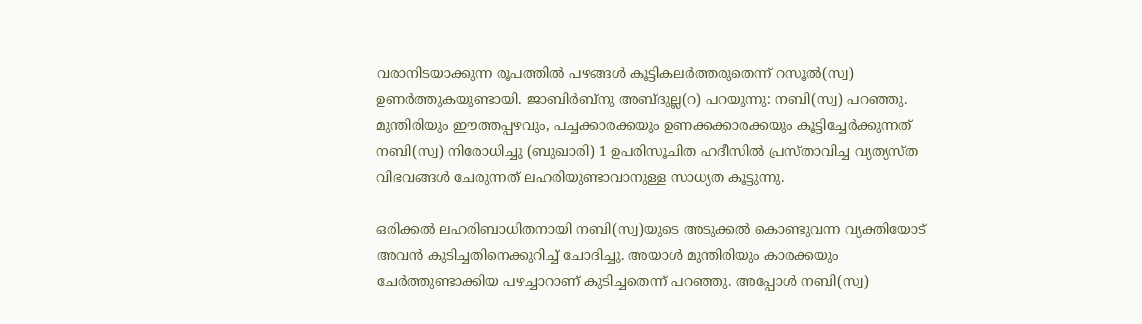വരാനിടയാക്കുന്ന രൂപത്തില്‍ പഴങ്ങള്‍ കൂട്ടികലര്‍ത്തരുതെന്ന് റസൂല്‍(സ്വ) ഉണര്‍ത്തുകയുണ്ടായി. ജാബിര്‍ബ്‌നു അബ്ദുല്ല(റ) പറയുന്നു: നബി(സ്വ) പറഞ്ഞു. മുന്തിരിയും ഈത്തപ്പഴവും, പച്ചക്കാരക്കയും ഉണക്കക്കാരക്കയും കൂട്ടിച്ചേര്‍ക്കുന്നത് നബി(സ്വ) നിരോധിച്ചു (ബുഖാരി) 1 ഉപരിസൂചിത ഹദീസില്‍ പ്രസ്താവിച്ച വ്യത്യസ്ത വിഭവങ്ങള്‍ ചേരുന്നത് ലഹരിയുണ്ടാവാനുള്ള സാധ്യത കൂട്ടുന്നു.

ഒരിക്കല്‍ ലഹരിബാധിതനായി നബി(സ്വ)യുടെ അടുക്കല്‍ കൊണ്ടുവന്ന വ്യക്തിയോട് അവന്‍ കുടിച്ചതിനെക്കുറിച്ച് ചോദിച്ചു. അയാള്‍ മുന്തിരിയും കാരക്കയും ചേര്‍ത്തുണ്ടാക്കിയ പഴച്ചാറാണ് കുടിച്ചതെന്ന് പറഞ്ഞു. അപ്പോള്‍ നബി(സ്വ)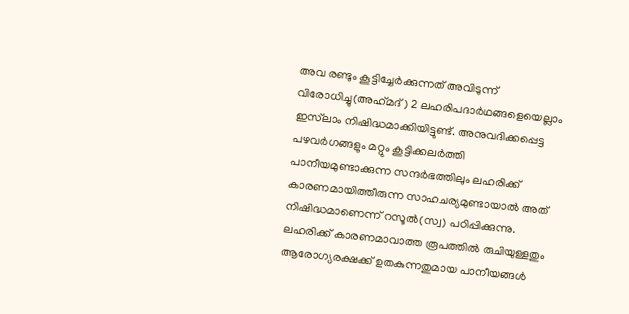അവ രണ്ടും കൂട്ടിച്ചേര്‍ക്കുന്നത് അവിടുന്ന് വിരോധിച്ചു(അഹ്‌മദ്) 2 ലഹരിപദാര്‍ഥങ്ങളെയെല്ലാം ഇസ്‌ലാം നിഷിദ്ധമാക്കിയിട്ടുണ്ട്. അനുവദിക്കപ്പെട്ട പഴവര്‍ഗങ്ങളും മറ്റും കൂട്ടിക്കലര്‍ത്തി പാനീയമുണ്ടാക്കുന്ന സന്ദര്‍ഭത്തിലും ലഹരിക്ക് കാരണമായിത്തീരുന്ന സാഹചര്യമുണ്ടായാല്‍ അത് നിഷിദ്ധമാണെന്ന് റസൂല്‍(സ്വ) പഠിപ്പിക്കുന്നു. ലഹരിക്ക് കാരണമാവാത്ത രൂപത്തില്‍ രുചിയുള്ളതും ആരോഗ്യരക്ഷക്ക് ഉതകുന്നതുമായ പാനീയങ്ങള്‍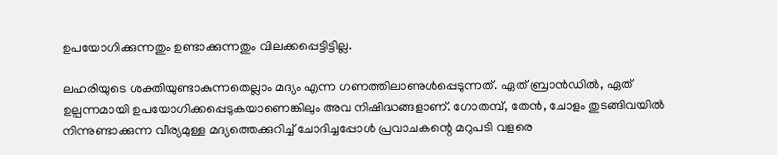ഉപയോഗിക്കുന്നതും ഉണ്ടാക്കുന്നതും വിലക്കപ്പെട്ടിട്ടില്ല.

ലഹരിയുടെ ശക്തിയുണ്ടാകുന്നതെല്ലാം മദ്യം എന്ന ഗണത്തിലാണുള്‍പ്പെടുന്നത്. ഏത് ബ്രാന്‍ഡില്‍, ഏത് ഉല്പന്നമായി ഉപയോഗിക്കപ്പെടുകയാണെങ്കിലും അവ നിഷിദ്ധങ്ങളാണ്. ഗോതമ്പ്, തേന്‍, ചോളം തുടങ്ങിവയില്‍ നിന്നുണ്ടാക്കുന്ന വീര്യമുള്ള മദ്യത്തെക്കുറിച്ച് ചോദിച്ചപ്പോള്‍ പ്രവാചകന്റെ മറുപടി വളരെ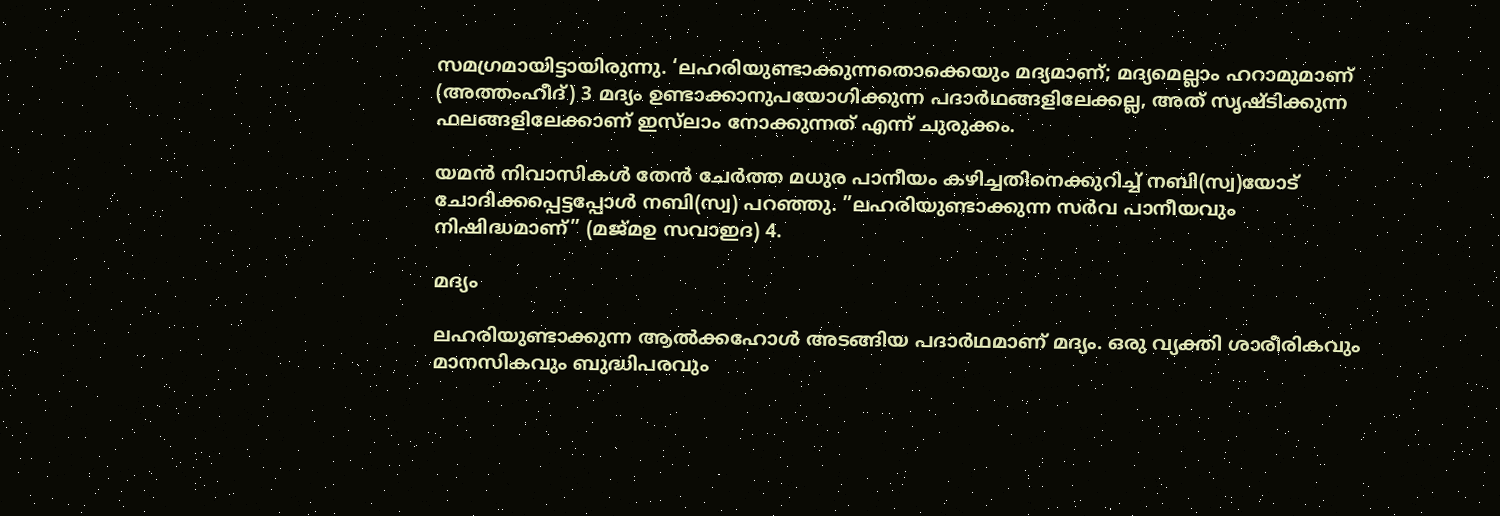സമഗ്രമായിട്ടായിരുന്നു. ‘ലഹരിയുണ്ടാക്കുന്നതൊക്കെയും മദ്യമാണ്; മദ്യമെല്ലാം ഹറാമുമാണ് (അത്തംഹീദ്) 3 മദ്യം ഉണ്ടാക്കാനുപയോഗിക്കുന്ന പദാര്‍ഥങ്ങളിലേക്കല്ല, അത് സൃഷ്ടിക്കുന്ന ഫലങ്ങളിലേക്കാണ് ഇസ്‌ലാം നോക്കുന്നത് എന്ന് ചുരുക്കം.

യമന്‍ നിവാസികള്‍ തേന്‍ ചേര്‍ത്ത മധുര പാനീയം കഴിച്ചതിനെക്കുറിച്ച് നബി(സ്വ)യോട് ചോദിക്കപ്പെട്ടപ്പോള്‍ നബി(സ്വ) പറഞ്ഞു. ”ലഹരിയുണ്ടാക്കുന്ന സര്‍വ പാനീയവും നിഷിദ്ധമാണ്” (മജ്മഉ സവാഇദ) 4.

മദ്യം

ലഹരിയുണ്ടാക്കുന്ന ആല്‍ക്കഹോള്‍ അടങ്ങിയ പദാര്‍ഥമാണ് മദ്യം. ഒരു വ്യക്തി ശാരീരികവും മാനസികവും ബുദ്ധിപരവും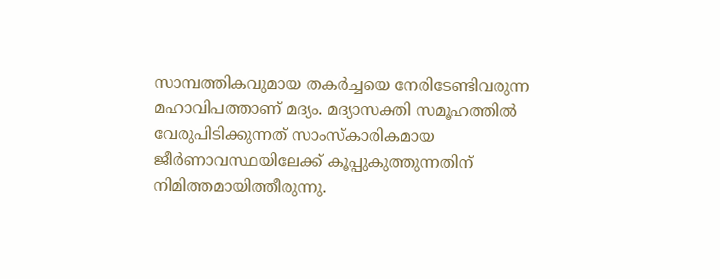സാമ്പത്തികവുമായ തകര്‍ച്ചയെ നേരിടേണ്ടിവരുന്ന മഹാവിപത്താണ് മദ്യം. മദ്യാസക്തി സമൂഹത്തില്‍ വേരുപിടിക്കുന്നത് സാംസ്‌കാരികമായ ജീര്‍ണാവസ്ഥയിലേക്ക് കൂപ്പുകുത്തുന്നതിന് നിമിത്തമായിത്തീരുന്നു.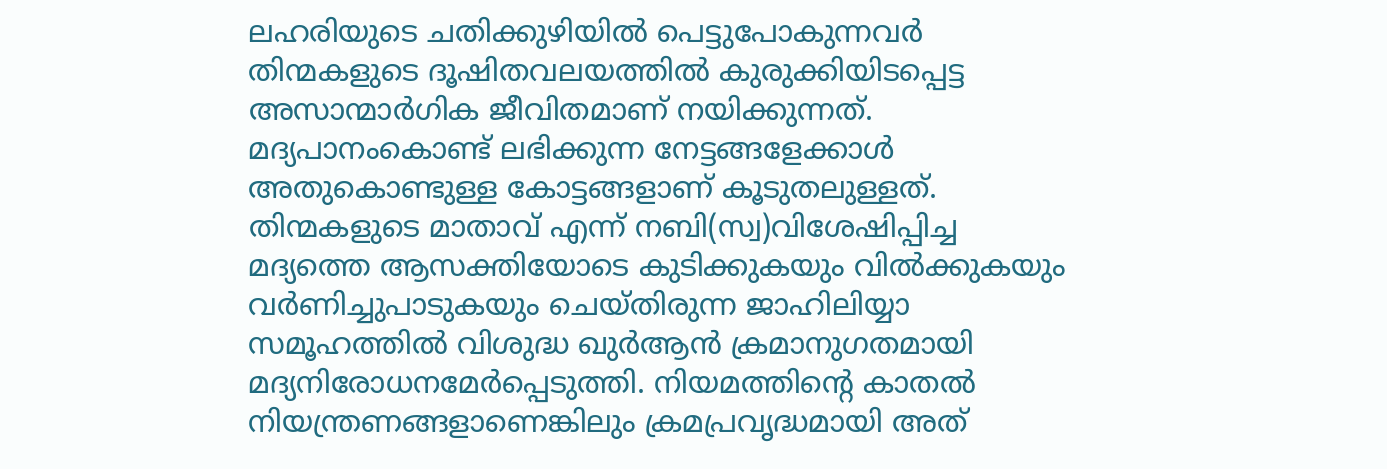ലഹരിയുടെ ചതിക്കുഴിയില്‍ പെട്ടുപോകുന്നവര്‍ തിന്മകളുടെ ദൂഷിതവലയത്തില്‍ കുരുക്കിയിടപ്പെട്ട അസാന്മാര്‍ഗിക ജീവിതമാണ് നയിക്കുന്നത്. മദ്യപാനംകൊണ്ട് ലഭിക്കുന്ന നേട്ടങ്ങളേക്കാള്‍ അതുകൊണ്ടുള്ള കോട്ടങ്ങളാണ് കൂടുതലുള്ളത്. തിന്മകളുടെ മാതാവ് എന്ന് നബി(സ്വ)വിശേഷിപ്പിച്ച മദ്യത്തെ ആസക്തിയോടെ കുടിക്കുകയും വില്‍ക്കുകയും വര്‍ണിച്ചുപാടുകയും ചെയ്തിരുന്ന ജാഹിലിയ്യാ സമൂഹത്തില്‍ വിശുദ്ധ ഖുര്‍ആന്‍ ക്രമാനുഗതമായി മദ്യനിരോധനമേര്‍പ്പെടുത്തി. നിയമത്തിന്റെ കാതല്‍ നിയന്ത്രണങ്ങളാണെങ്കിലും ക്രമപ്രവൃദ്ധമായി അത്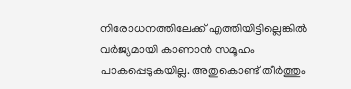നിരോധനത്തിലേക്ക് എത്തിയിട്ടില്ലെങ്കില്‍ വര്‍ജ്യമായി കാണാന്‍ സമൂഹം പാകപ്പെടുകയില്ല. അതുകൊണ്ട് തീര്‍ത്തും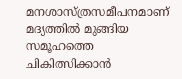മനശാസ്ത്രസമീപനമാണ് മദ്യത്തില്‍ മുങ്ങിയ സമൂഹത്തെ ചികിത്സിക്കാന്‍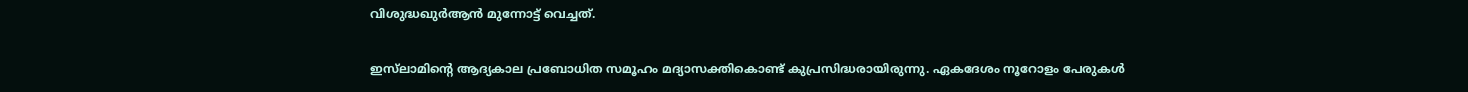വിശുദ്ധഖുര്‍ആന്‍ മുന്നോട്ട് വെച്ചത്.

ഇസ്‌ലാമിന്റെ ആദ്യകാല പ്രബോധിത സമൂഹം മദ്യാസക്തികൊണ്ട് കുപ്രസിദ്ധരായിരുന്നു. ഏകദേശം നൂറോളം പേരുകള്‍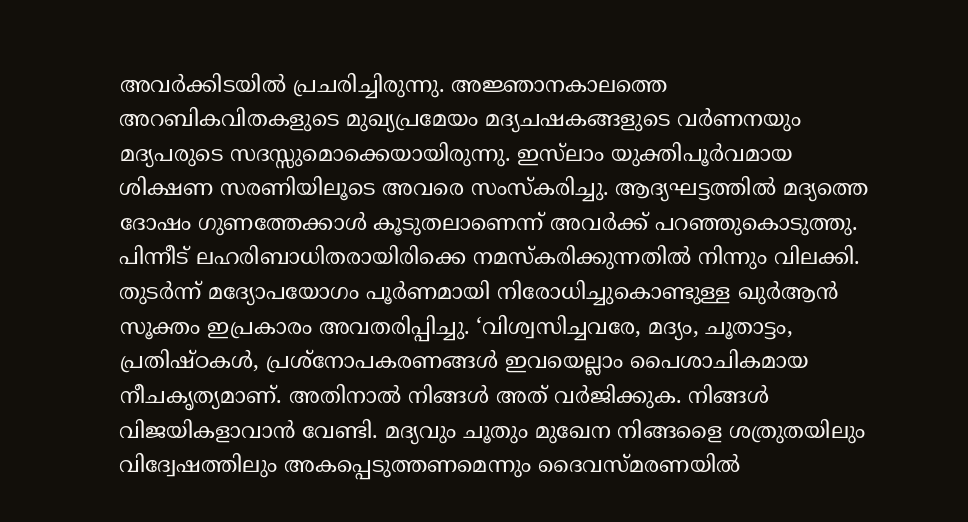അവര്‍ക്കിടയില്‍ പ്രചരിച്ചിരുന്നു. അജ്ഞാനകാലത്തെ അറബികവിതകളുടെ മുഖ്യപ്രമേയം മദ്യചഷകങ്ങളുടെ വര്‍ണനയും മദ്യപരുടെ സദസ്സുമൊക്കെയായിരുന്നു. ഇസ്‌ലാം യുക്തിപൂര്‍വമായ ശിക്ഷണ സരണിയിലൂടെ അവരെ സംസ്‌കരിച്ചു. ആദ്യഘട്ടത്തില്‍ മദ്യത്തെ ദോഷം ഗുണത്തേക്കാള്‍ കൂടുതലാണെന്ന് അവര്‍ക്ക് പറഞ്ഞുകൊടുത്തു. പിന്നീട് ലഹരിബാധിതരായിരിക്കെ നമസ്‌കരിക്കുന്നതില്‍ നിന്നും വിലക്കി. തുടര്‍ന്ന് മദ്യോപയോഗം പൂര്‍ണമായി നിരോധിച്ചുകൊണ്ടുള്ള ഖുര്‍ആന്‍ സൂക്തം ഇപ്രകാരം അവതരിപ്പിച്ചു. ‘വിശ്വസിച്ചവരേ, മദ്യം, ചൂതാട്ടം, പ്രതിഷ്ഠകള്‍, പ്രശ്‌നോപകരണങ്ങള്‍ ഇവയെല്ലാം പൈശാചികമായ നീചകൃത്യമാണ്. അതിനാല്‍ നിങ്ങള്‍ അത് വര്‍ജിക്കുക. നിങ്ങള്‍ വിജയികളാവാന്‍ വേണ്ടി. മദ്യവും ചൂതും മുഖേന നിങ്ങളൈ ശത്രുതയിലും വിദ്വേഷത്തിലും അകപ്പെടുത്തണമെന്നും ദൈവസ്മരണയില്‍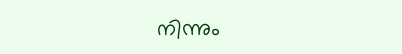നിന്നും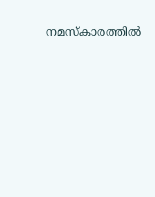നമസ്‌കാരത്തില്‍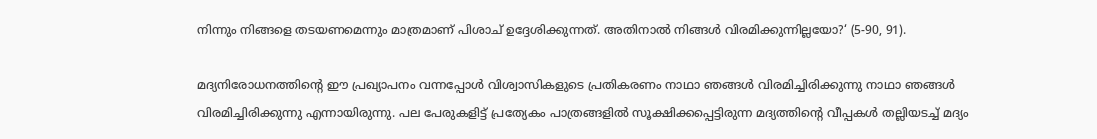നിന്നും നിങ്ങളെ തടയണമെന്നും മാത്രമാണ് പിശാച് ഉദ്ദേശിക്കുന്നത്. അതിനാല്‍ നിങ്ങള്‍ വിരമിക്കുന്നില്ലയോ?‘ (5-90, 91).

മദ്യനിരോധനത്തിന്റെ ഈ പ്രഖ്യാപനം വന്നപ്പോള്‍ വിശ്വാസികളുടെ പ്രതികരണം നാഥാ ഞങ്ങള്‍ വിരമിച്ചിരിക്കുന്നു നാഥാ ഞങ്ങള്‍ വിരമിച്ചിരിക്കുന്നു എന്നായിരുന്നു. പല പേരുകളിട്ട് പ്രത്യേകം പാത്രങ്ങളില്‍ സൂക്ഷിക്കപ്പെട്ടിരുന്ന മദ്യത്തിന്റെ വീപ്പകള്‍ തല്ലിയടച്ച് മദ്യം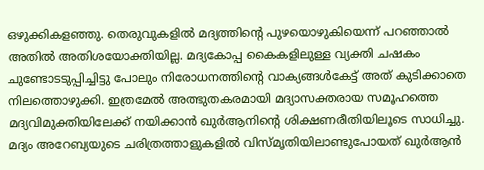ഒഴുക്കികളഞ്ഞു. തെരുവുകളില്‍ മദ്യത്തിന്റെ പുഴയൊഴുകിയെന്ന് പറഞ്ഞാല്‍ അതില്‍ അതിശയോക്തിയില്ല. മദ്യകോപ്പ കൈകളിലുള്ള വ്യക്തി ചഷകം ചുണ്ടോടടുപ്പിച്ചിട്ടു പോലും നിരോധനത്തിന്റെ വാക്യങ്ങള്‍കേട്ട് അത് കുടിക്കാതെ നിലത്തൊഴുക്കി. ഇത്രമേല്‍ അത്ഭുതകരമായി മദ്യാസക്തരായ സമൂഹത്തെ മദ്യവിമുക്തിയിലേക്ക് നയിക്കാന്‍ ഖുര്‍ആനിന്റെ ശിക്ഷണരീതിയിലൂടെ സാധിച്ചു. മദ്യം അറേബ്യയുടെ ചരിത്രത്താളുകളില്‍ വിസ്മൃതിയിലാണ്ടുപോയത് ഖുര്‍ആന്‍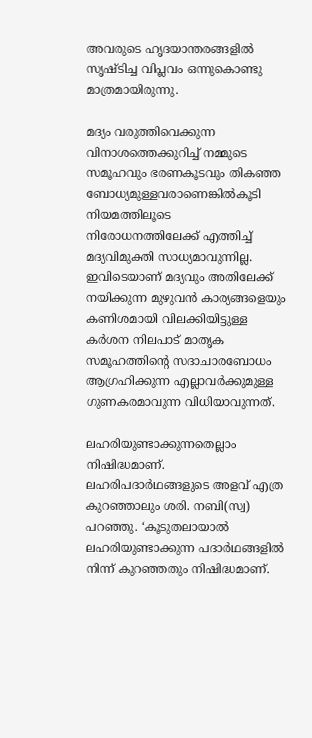അവരുടെ ഹൃദയാന്തരങ്ങളില്‍ സൃഷ്ടിച്ച വിപ്ലവം ഒന്നുകൊണ്ടു മാത്രമായിരുന്നു.

മദ്യം വരുത്തിവെക്കുന്ന വിനാശത്തെക്കുറിച്ച് നമ്മുടെ സമൂഹവും ഭരണകൂടവും തികഞ്ഞ ബോധ്യമുള്ളവരാണെങ്കില്‍കൂടി നിയമത്തിലൂടെ നിരോധനത്തിലേക്ക് എത്തിച്ച് മദ്യവിമുക്തി സാധ്യമാവുന്നില്ല. ഇവിടെയാണ് മദ്യവും അതിലേക്ക് നയിക്കുന്ന മുഴുവന്‍ കാര്യങ്ങളെയും കണിശമായി വിലക്കിയിട്ടുള്ള കര്‍ശന നിലപാട് മാതൃക സമൂഹത്തിന്റെ സദാചാരബോധം ആഗ്രഹിക്കുന്ന എല്ലാവര്‍ക്കുമുള്ള ഗുണകരമാവുന്ന വിധിയാവുന്നത്.

ലഹരിയുണ്ടാക്കുന്നതെല്ലാം നിഷിദ്ധമാണ്. ലഹരിപദാര്‍ഥങ്ങളുടെ അളവ് എത്ര കുറഞ്ഞാലും ശരി. നബി(സ്വ) പറഞ്ഞു. ‘കൂടുതലായാല്‍ ലഹരിയുണ്ടാക്കുന്ന പദാര്‍ഥങ്ങളില്‍ നിന്ന് കുറഞ്ഞതും നിഷിദ്ധമാണ്.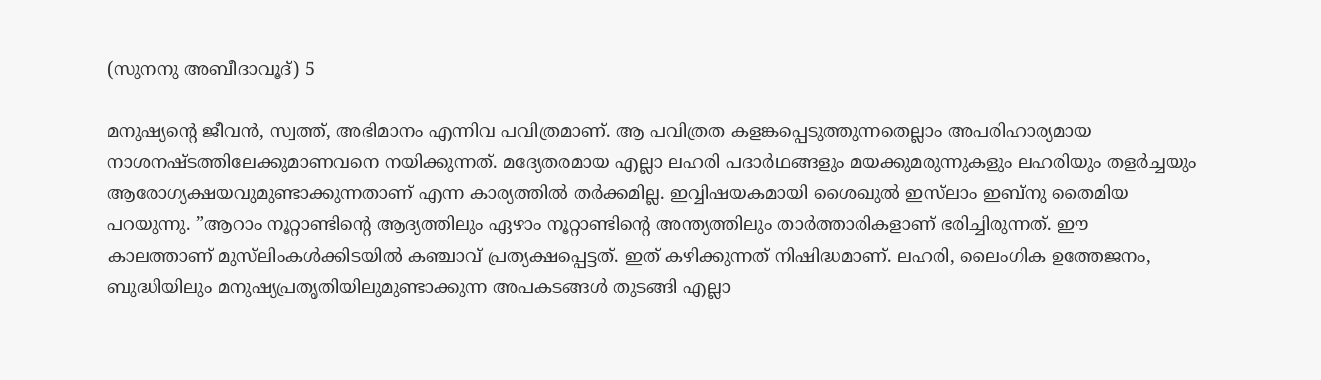(സുനനു അബീദാവൂദ്) 5

മനുഷ്യന്റെ ജീവന്‍, സ്വത്ത്, അഭിമാനം എന്നിവ പവിത്രമാണ്. ആ പവിത്രത കളങ്കപ്പെടുത്തുന്നതെല്ലാം അപരിഹാര്യമായ നാശനഷ്ടത്തിലേക്കുമാണവനെ നയിക്കുന്നത്. മദ്യേതരമായ എല്ലാ ലഹരി പദാര്‍ഥങ്ങളും മയക്കുമരുന്നുകളും ലഹരിയും തളര്‍ച്ചയും ആരോഗ്യക്ഷയവുമുണ്ടാക്കുന്നതാണ് എന്ന കാര്യത്തില്‍ തര്‍ക്കമില്ല. ഇവ്വിഷയകമായി ശൈഖുല്‍ ഇസ്‌ലാം ഇബ്‌നു തൈമിയ പറയുന്നു. ”ആറാം നൂറ്റാണ്ടിന്റെ ആദ്യത്തിലും ഏഴാം നൂറ്റാണ്ടിന്റെ അന്ത്യത്തിലും താര്‍ത്താരികളാണ് ഭരിച്ചിരുന്നത്. ഈ കാലത്താണ് മുസ്‌ലിംകള്‍ക്കിടയില്‍ കഞ്ചാവ് പ്രത്യക്ഷപ്പെട്ടത്. ഇത് കഴിക്കുന്നത് നിഷിദ്ധമാണ്. ലഹരി, ലൈംഗിക ഉത്തേജനം, ബുദ്ധിയിലും മനുഷ്യപ്രതൃതിയിലുമുണ്ടാക്കുന്ന അപകടങ്ങള്‍ തുടങ്ങി എല്ലാ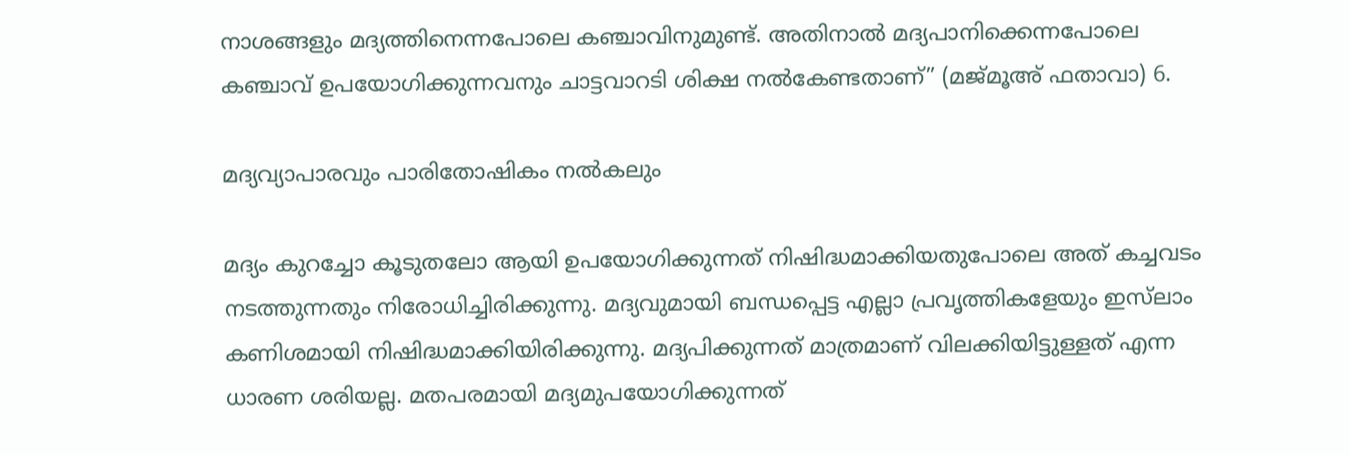നാശങ്ങളും മദ്യത്തിനെന്നപോലെ കഞ്ചാവിനുമുണ്ട്. അതിനാല്‍ മദ്യപാനിക്കെന്നപോലെ കഞ്ചാവ് ഉപയോഗിക്കുന്നവനും ചാട്ടവാറടി ശിക്ഷ നല്‍കേണ്ടതാണ്” (മജ്മൂഅ് ഫതാവാ) 6.

മദ്യവ്യാപാരവും പാരിതോഷികം നല്‍കലും

മദ്യം കുറച്ചോ കൂടുതലോ ആയി ഉപയോഗിക്കുന്നത് നിഷിദ്ധമാക്കിയതുപോലെ അത് കച്ചവടം നടത്തുന്നതും നിരോധിച്ചിരിക്കുന്നു. മദ്യവുമായി ബന്ധപ്പെട്ട എല്ലാ പ്രവൃത്തികളേയും ഇസ്‌ലാം കണിശമായി നിഷിദ്ധമാക്കിയിരിക്കുന്നു. മദ്യപിക്കുന്നത് മാത്രമാണ് വിലക്കിയിട്ടുള്ളത് എന്ന ധാരണ ശരിയല്ല. മതപരമായി മദ്യമുപയോഗിക്കുന്നത്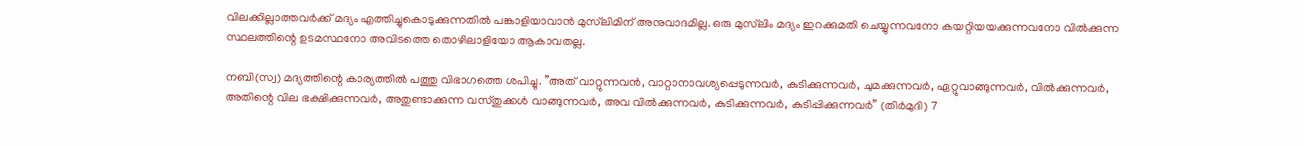വിലക്കില്ലാത്തവര്‍ക്ക് മദ്യം എത്തിച്ചുകൊടുക്കുന്നതില്‍ പങ്കാളിയാവാന്‍ മുസ്‌ലിമിന് അനുവാദമില്ല. ഒരു മുസ്‌ലിം മദ്യം ഇറക്കുമതി ചെയ്യുന്നവനോ കയറ്റിയയക്കുന്നവനോ വില്‍ക്കുന്ന സ്ഥലത്തിന്റെ ഉടമസ്ഥനോ അവിടത്തെ തൊഴിലാളിയോ ആകാവതല്ല.

നബി(സ്വ) മദ്യത്തിന്റെ കാര്യത്തില്‍ പത്തു വിഭാഗത്തെ ശപിച്ചു. ”അത് വാറ്റുന്നവന്‍, വാറ്റാനാവശ്യപ്പെടുന്നവര്‍, കുടിക്കുന്നവര്‍, ചുമക്കുന്നവര്‍, ഏറ്റുവാങ്ങുന്നവര്‍, വില്‍ക്കുന്നവര്‍, അതിന്റെ വില ഭക്ഷിക്കുന്നവര്‍, അതുണ്ടാക്കുന്ന വസ്തുക്കള്‍ വാങ്ങുന്നവര്‍, അവ വില്‍ക്കുന്നവര്‍, കുടിക്കുന്നവര്‍, കുടിപ്പിക്കുന്നവര്‍” (തിര്‍മുദി) 7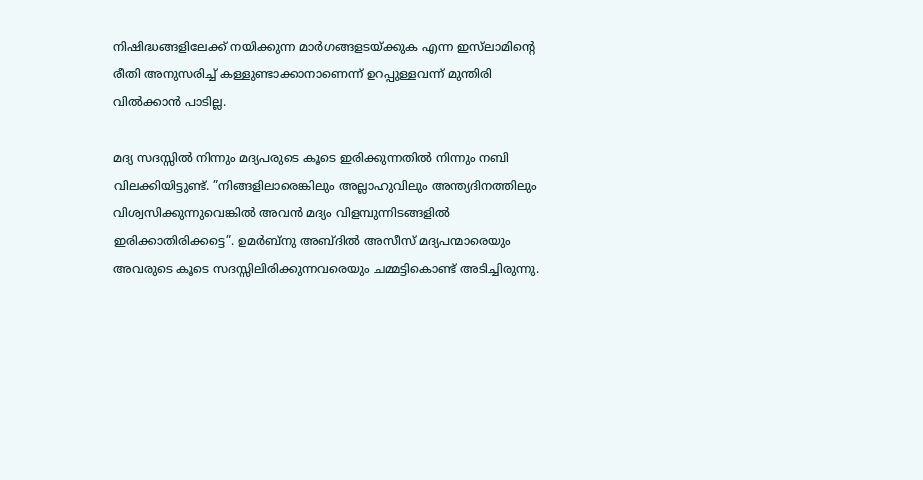നിഷിദ്ധങ്ങളിലേക്ക് നയിക്കുന്ന മാര്‍ഗങ്ങളടയ്ക്കുക എന്ന ഇസ്‌ലാമിന്റെ രീതി അനുസരിച്ച് കള്ളുണ്ടാക്കാനാണെന്ന് ഉറപ്പുള്ളവന്ന് മുന്തിരി വില്‍ക്കാന്‍ പാടില്ല.

മദ്യ സദസ്സില്‍ നിന്നും മദ്യപരുടെ കൂടെ ഇരിക്കുന്നതില്‍ നിന്നും നബി വിലക്കിയിട്ടുണ്ട്. ”നിങ്ങളിലാരെങ്കിലും അല്ലാഹുവിലും അന്ത്യദിനത്തിലും വിശ്വസിക്കുന്നുവെങ്കില്‍ അവന്‍ മദ്യം വിളമ്പുന്നിടങ്ങളില്‍ ഇരിക്കാതിരിക്കട്ടെ”. ഉമര്‍ബ്‌നു അബ്ദില്‍ അസീസ് മദ്യപന്മാരെയും അവരുടെ കൂടെ സദസ്സിലിരിക്കുന്നവരെയും ചമ്മട്ടികൊണ്ട് അടിച്ചിരുന്നു.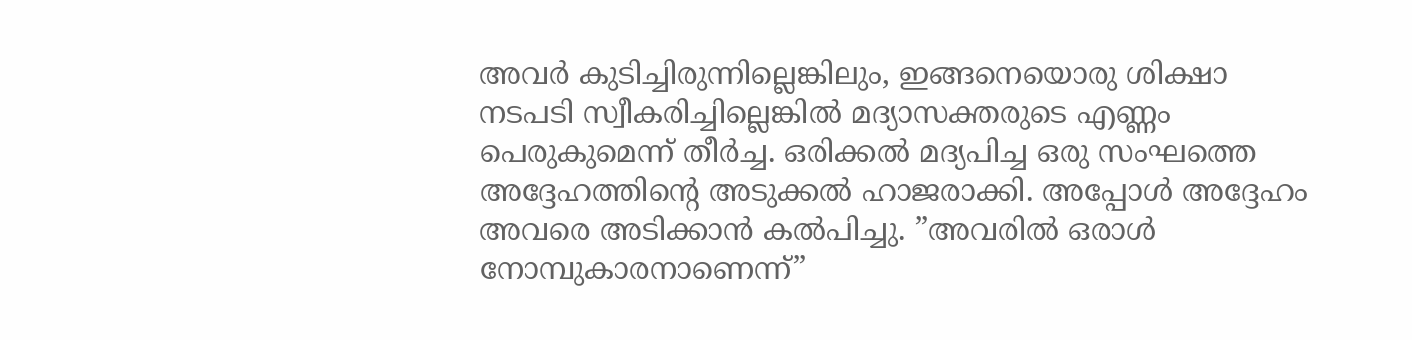അവര്‍ കുടിച്ചിരുന്നില്ലെങ്കിലും, ഇങ്ങനെയൊരു ശിക്ഷാ നടപടി സ്വീകരിച്ചില്ലെങ്കില്‍ മദ്യാസക്തരുടെ എണ്ണം പെരുകുമെന്ന് തീര്‍ച്ച. ഒരിക്കല്‍ മദ്യപിച്ച ഒരു സംഘത്തെ അദ്ദേഹത്തിന്റെ അടുക്കല്‍ ഹാജരാക്കി. അപ്പോള്‍ അദ്ദേഹം അവരെ അടിക്കാന്‍ കല്‍പിച്ചു. ”അവരില്‍ ഒരാള്‍ നോമ്പുകാരനാണെന്ന്”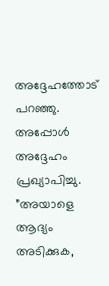അദ്ദേഹത്തോട് പറഞ്ഞു. അപ്പോള്‍ അദ്ദേഹം പ്രഖ്യാപിച്ചു. ”അയാളെ ആദ്യം അടിക്കുക,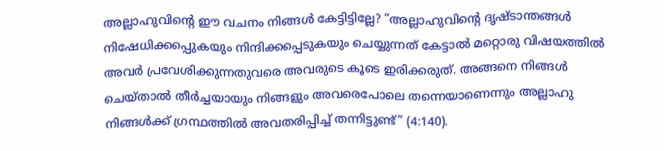അല്ലാഹുവിന്റെ ഈ വചനം നിങ്ങള്‍ കേട്ടിട്ടില്ലേ? ”അല്ലാഹുവിന്റെ ദൃഷ്ടാന്തങ്ങള്‍ നിഷേധിക്കപ്പെുകയും നിന്ദിക്കപ്പെടുകയും ചെയ്യുന്നത് കേട്ടാല്‍ മറ്റൊരു വിഷയത്തില്‍ അവര്‍ പ്രവേശിക്കുന്നതുവരെ അവരുടെ കൂടെ ഇരിക്കരുത്. അങ്ങനെ നിങ്ങള്‍ ചെയ്താല്‍ തീര്‍ച്ചയായും നിങ്ങളും അവരെപോലെ തന്നെയാണെന്നും അല്ലാഹു നിങ്ങള്‍ക്ക് ഗ്രന്ഥത്തില്‍ അവതരിപ്പിച്ച് തന്നിട്ടുണ്ട്” (4:140).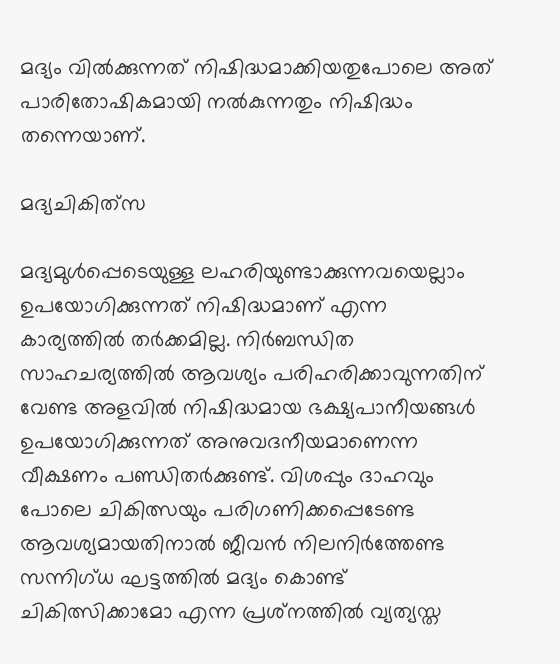മദ്യം വില്‍ക്കുന്നത് നിഷിദ്ധമാക്കിയതുപോലെ അത് പാരിതോഷികമായി നല്‍കുന്നതും നിഷിദ്ധം തന്നെയാണ്.

മദ്യചികിത്‌സ

മദ്യമുള്‍പ്പെടെയുള്ള ലഹരിയുണ്ടാക്കുന്നവയെല്ലാം ഉപയോഗിക്കുന്നത് നിഷിദ്ധമാണ് എന്ന കാര്യത്തില്‍ തര്‍ക്കമില്ല. നിര്‍ബന്ധിത സാഹചര്യത്തില്‍ ആവശ്യം പരിഹരിക്കാവുന്നതിന് വേണ്ട അളവില്‍ നിഷിദ്ധമായ ഭക്ഷ്യപാനീയങ്ങള്‍ ഉപയോഗിക്കുന്നത് അനുവദനീയമാണെന്ന വീക്ഷണം പണ്ഡിതര്‍ക്കുണ്ട്. വിശപ്പും ദാഹവും പോലെ ചികിത്സയും പരിഗണിക്കപ്പെടേണ്ട ആവശ്യമായതിനാല്‍ ജീവന്‍ നിലനിര്‍ത്തേണ്ട സന്നിഗ്ധ ഘട്ടത്തില്‍ മദ്യം കൊണ്ട് ചികിത്സിക്കാമോ എന്ന പ്രശ്‌നത്തില്‍ വ്യത്യസ്ത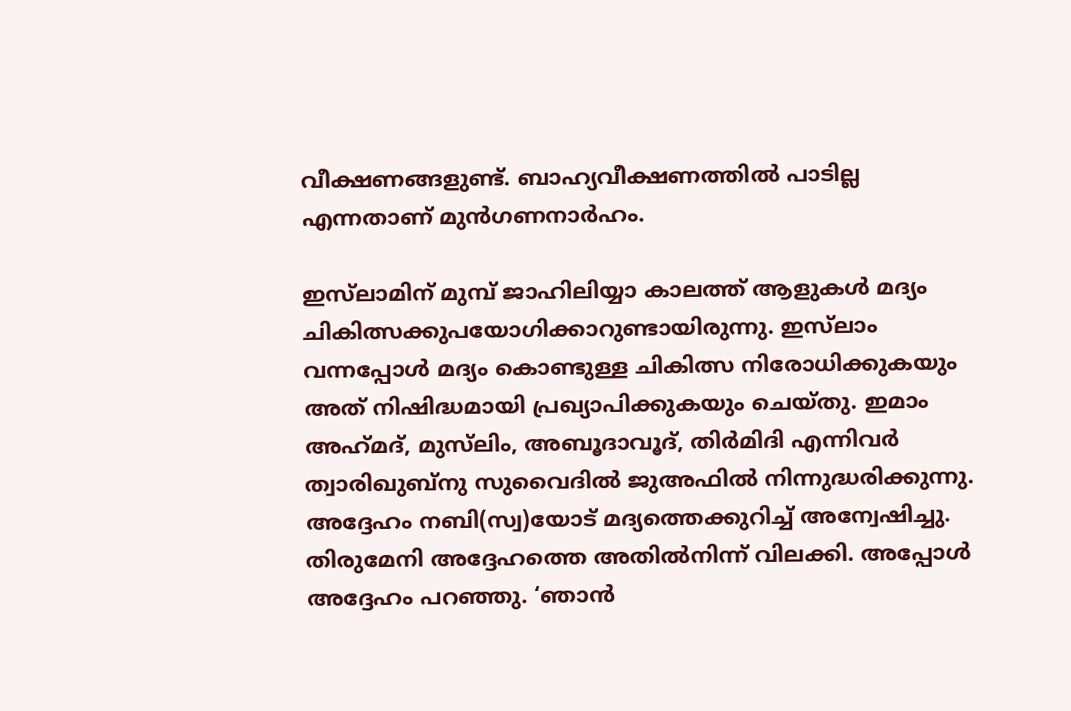വീക്ഷണങ്ങളുണ്ട്. ബാഹ്യവീക്ഷണത്തില്‍ പാടില്ല എന്നതാണ് മുന്‍ഗണനാര്‍ഹം.

ഇസ്‌ലാമിന് മുമ്പ് ജാഹിലിയ്യാ കാലത്ത് ആളുകള്‍ മദ്യം ചികിത്സക്കുപയോഗിക്കാറുണ്ടായിരുന്നു. ഇസ്‌ലാം വന്നപ്പോള്‍ മദ്യം കൊണ്ടുള്ള ചികിത്സ നിരോധിക്കുകയും അത് നിഷിദ്ധമായി പ്രഖ്യാപിക്കുകയും ചെയ്തു. ഇമാം അഹ്‌മദ്, മുസ്‌ലിം, അബൂദാവൂദ്, തിര്‍മിദി എന്നിവര്‍ ത്വാരിഖുബ്‌നു സുവൈദില്‍ ജുഅഫില്‍ നിന്നുദ്ധരിക്കുന്നു. അദ്ദേഹം നബി(സ്വ)യോട് മദ്യത്തെക്കുറിച്ച് അന്വേഷിച്ചു. തിരുമേനി അദ്ദേഹത്തെ അതില്‍നിന്ന് വിലക്കി. അപ്പോള്‍ അദ്ദേഹം പറഞ്ഞു. ‘ഞാന്‍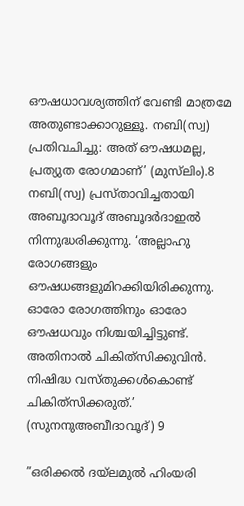ഔഷധാവശ്യത്തിന് വേണ്ടി മാത്രമേ അതുണ്ടാക്കാറുള്ളൂ. നബി(സ്വ) പ്രതിവചിച്ചു: അത് ഔഷധമല്ല, പ്രത്യുത രോഗമാണ്’ (മുസ്‌ലിം).8 നബി(സ്വ) പ്രസ്താവിച്ചതായി അബൂദാവൂദ് അബൂദര്‍ദാഇല്‍ നിന്നുദ്ധരിക്കുന്നു. ‘അല്ലാഹു രോഗങ്ങളും ഔഷധങ്ങളുമിറക്കിയിരിക്കുന്നു. ഓരോ രോഗത്തിനും ഓരോ ഔഷധവും നിശ്ചയിച്ചിട്ടുണ്ട്. അതിനാല്‍ ചികിത്‌സിക്കുവിന്‍. നിഷിദ്ധ വസ്തുക്കള്‍കൊണ്ട് ചികിത്‌സിക്കരുത്.’ (സുനനുഅബീദാവൂദ്) 9

”ഒരിക്കല്‍ ദയ്‌ലമുല്‍ ഹിംയരി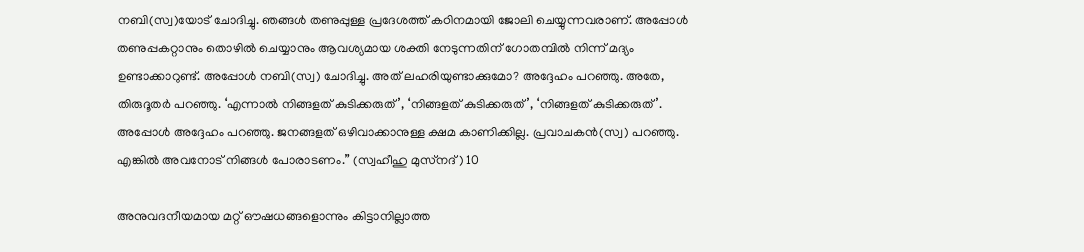നബി(സ്വ)യോട് ചോദിച്ചു. ഞങ്ങള്‍ തണുപ്പുള്ള പ്രദേശത്ത് കഠിനമായി ജോലി ചെയ്യുന്നവരാണ്. അപ്പോള്‍ തണുപ്പകറ്റാനും തൊഴില്‍ ചെയ്യാനും ആവശ്യമായ ശക്തി നേടുന്നതിന് ഗോതമ്പില്‍ നിന്ന് മദ്യം ഉണ്ടാക്കാറുണ്ട്. അപ്പോള്‍ നബി(സ്വ) ചോദിച്ചു. അത് ലഹരിയുണ്ടാക്കുമോ? അദ്ദേഹം പറഞ്ഞു. അതേ, തിരുദൂതര്‍ പറഞ്ഞു. ‘എന്നാല്‍ നിങ്ങളത് കുടിക്കരുത്’, ‘നിങ്ങളത് കുടിക്കരുത്’, ‘നിങ്ങളത് കുടിക്കരുത്’. അപ്പോള്‍ അദ്ദേഹം പറഞ്ഞു. ജനങ്ങളത് ഒഴിവാക്കാനുള്ള ക്ഷമ കാണിക്കില്ല. പ്രവാചകന്‍(സ്വ) പറഞ്ഞു. എങ്കില്‍ അവനോട് നിങ്ങള്‍ പോരാടണം.” (സ്വഹീഹു മുസ്‌നദ്) 10

അനുവദനീയമായ മറ്റ് ഔഷധങ്ങളൊന്നും കിട്ടാനില്ലാത്ത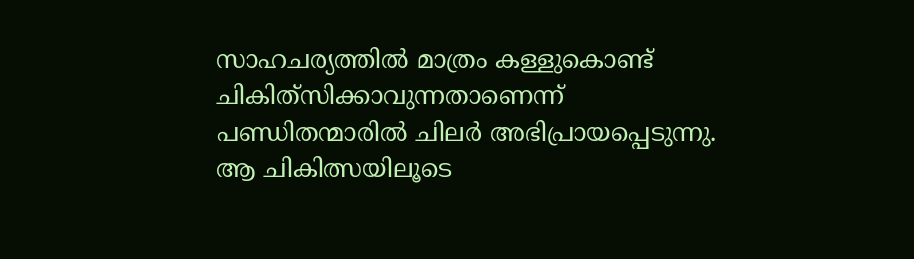സാഹചര്യത്തില്‍ മാത്രം കള്ളുകൊണ്ട് ചികിത്‌സിക്കാവുന്നതാണെന്ന് പണ്ഡിതന്മാരില്‍ ചിലര്‍ അഭിപ്രായപ്പെടുന്നു. ആ ചികിത്സയിലൂടെ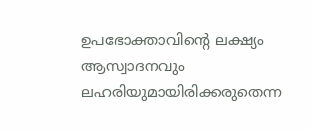ഉപഭോക്താവിന്റെ ലക്ഷ്യം ആസ്വാദനവും ലഹരിയുമായിരിക്കരുതെന്ന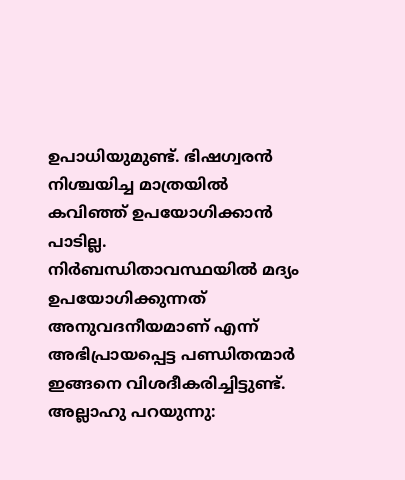ഉപാധിയുമുണ്ട്. ഭിഷഗ്വരന്‍ നിശ്ചയിച്ച മാത്രയില്‍ കവിഞ്ഞ് ഉപയോഗിക്കാന്‍ പാടില്ല. നിര്‍ബന്ധിതാവസ്ഥയില്‍ മദ്യം ഉപയോഗിക്കുന്നത് അനുവദനീയമാണ് എന്ന് അഭിപ്രായപ്പെട്ട പണ്ഡിതന്മാര്‍ ഇങ്ങനെ വിശദീകരിച്ചിട്ടുണ്ട്. അല്ലാഹു പറയുന്നു: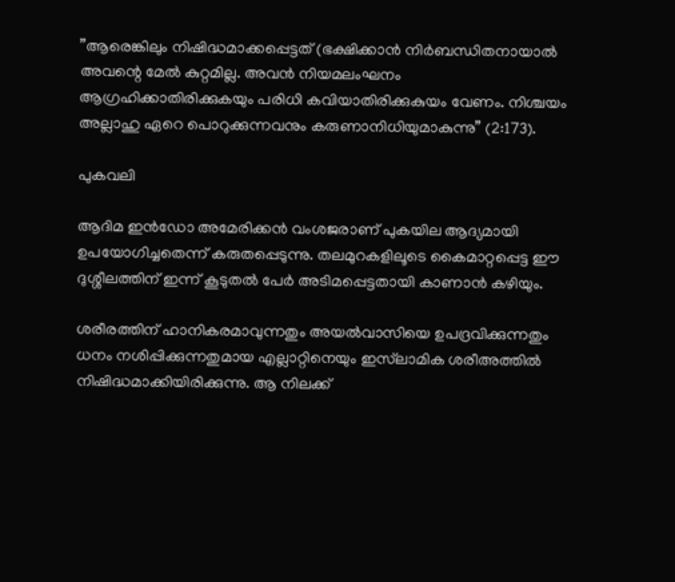”ആരെങ്കിലും നിഷിദ്ധമാക്കപ്പെട്ടത് (ഭക്ഷിക്കാന്‍ നിര്‍ബന്ധിതനായാല്‍ അവന്റെ മേല്‍ കുറ്റമില്ല. അവന്‍ നിയമലംഘനം ആഗ്രഹിക്കാതിരിക്കുകയും പരിധി കവിയാതിരിക്കുകുയം വേണം. നിശ്ചയം അല്ലാഹു ഏറെ പൊറുക്കുന്നവനും കരുണാനിധിയുമാകുന്നു” (2:173).

പുകവലി

ആദിമ ഇന്‍ഡോ അമേരിക്കന്‍ വംശജരാണ് പുകയില ആദ്യമായി ഉപയോഗിച്ചതെന്ന് കരുതപ്പെടുന്നു. തലമുറകളിലൂടെ കൈമാറ്റപ്പെട്ട ഈ ദുശ്ശീലത്തിന് ഇന്ന് കൂടുതല്‍ പേര്‍ അടിമപ്പെട്ടതായി കാണാന്‍ കഴിയും.

ശരീരത്തിന് ഹാനികരമാവുന്നതും അയല്‍വാസിയെ ഉപദ്രവിക്കുന്നതും ധനം നശിപ്പിക്കുന്നതുമായ എല്ലാറ്റിനെയും ഇസ്‌ലാമിക ശരീഅത്തില്‍ നിഷിദ്ധമാക്കിയിരിക്കുന്നു. ആ നിലക്ക്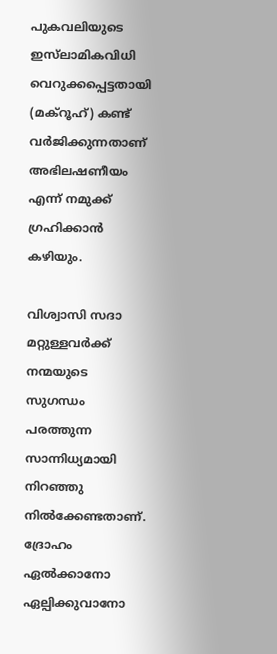പുകവലിയുടെ ഇസ്‌ലാമികവിധി വെറുക്കപ്പെട്ടതായി (മക്‌റൂഹ്) കണ്ട് വര്‍ജിക്കുന്നതാണ് അഭിലഷണീയം എന്ന് നമുക്ക് ഗ്രഹിക്കാന്‍ കഴിയും.

വിശ്വാസി സദാ മറ്റുള്ളവര്‍ക്ക് നന്മയുടെ സുഗന്ധം പരത്തുന്ന സാന്നിധ്യമായി നിറഞ്ഞു നില്‍ക്കേണ്ടതാണ്. ദ്രോഹം ഏല്‍ക്കാനോ ഏല്പിക്കുവാനോ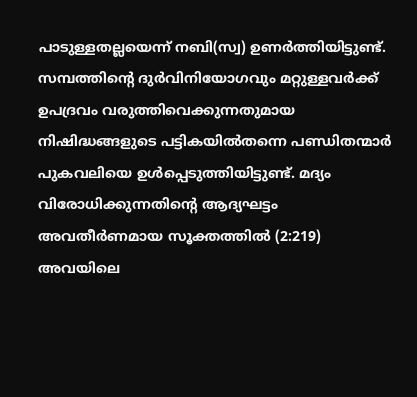പാടുള്ളതല്ലയെന്ന് നബി(സ്വ) ഉണര്‍ത്തിയിട്ടുണ്ട്. സമ്പത്തിന്റെ ദുര്‍വിനിയോഗവും മറ്റുള്ളവര്‍ക്ക് ഉപദ്രവം വരുത്തിവെക്കുന്നതുമായ നിഷിദ്ധങ്ങളുടെ പട്ടികയില്‍തന്നെ പണ്ഡിതന്മാര്‍ പുകവലിയെ ഉള്‍പ്പെടുത്തിയിട്ടുണ്ട്. മദ്യം വിരോധിക്കുന്നതിന്റെ ആദ്യഘട്ടം അവതീര്‍ണമായ സൂക്തത്തില്‍ (2:219) അവയിലെ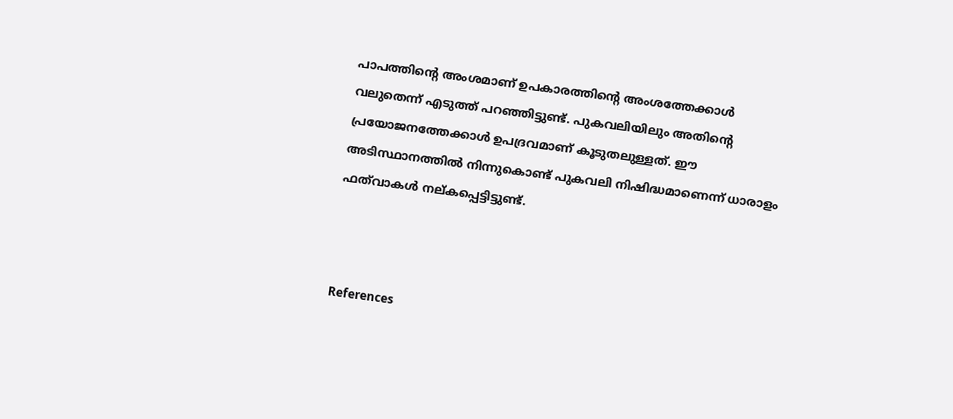പാപത്തിന്റെ അംശമാണ് ഉപകാരത്തിന്റെ അംശത്തേക്കാള്‍ വലുതെന്ന് എടുത്ത് പറഞ്ഞിട്ടുണ്ട്. പുകവലിയിലും അതിന്റെ പ്രയോജനത്തേക്കാള്‍ ഉപദ്രവമാണ് കൂടുതലുള്ളത്. ഈ അടിസ്ഥാനത്തില്‍ നിന്നുകൊണ്ട് പുകവലി നിഷിദ്ധമാണെന്ന് ധാരാളം ഫത്‌വാകള്‍ നല്കപ്പെട്ടിട്ടുണ്ട്.



References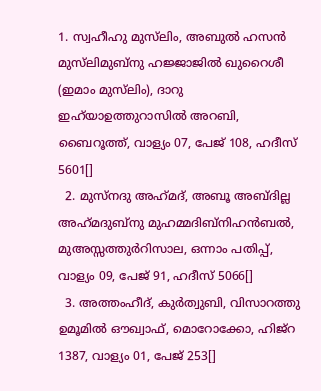1. സ്വഹീഹു മുസ്‌ലിം, അബുല്‍ ഹസന്‍ മുസ്‌ലിമുബ്‌നു ഹജ്ജാജില്‍ ഖുറൈശീ (ഇമാം മുസ്‌ലിം), ദാറു ഇഹ്‌യാഉത്തുറാസില്‍ അറബി, ബൈറൂത്ത്, വാള്യം 07, പേജ് 108, ഹദീസ് 5601[]
  2. മുസ്‌നദു അഹ്‌മദ്, അബൂ അബ്ദില്ല അഹ്‌മദുബ്‌നു മുഹമ്മദിബ്‌നിഹന്‍ബല്‍, മുഅസ്സത്തുര്‍റിസാല, ഒന്നാം പതിപ്പ്, വാള്യം 09, പേജ് 91, ഹദീസ് 5066[]
  3. അത്തംഹീദ്, കുര്‍ത്വുബി, വിസാറത്തു ഉമൂമില്‍ ഔഖ്വാഫ്, മൊറോക്കോ, ഹിജ്‌റ 1387, വാള്യം 01, പേജ് 253[]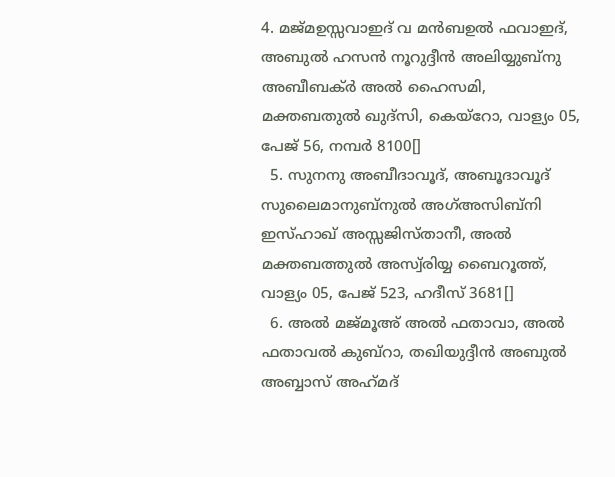4. മജ്മഉസ്സവാഇദ് വ മന്‍ബഉല്‍ ഫവാഇദ്, അബുല്‍ ഹസന്‍ നൂറുദ്ദീന്‍ അലിയ്യുബ്‌നു അബീബക്ര്‍ അല്‍ ഹൈസമി, മക്തബതുല്‍ ഖുദ്‌സി, കെയ്‌റോ, വാള്യം 05, പേജ് 56, നമ്പര്‍ 8100[]
  5. സുനനു അബീദാവൂദ്, അബൂദാവൂദ് സുലൈമാനുബ്‌നുല്‍ അഗ്അസിബ്‌നി ഇസ്ഹാഖ് അസ്സജിസ്താനീ, അല്‍ മക്തബത്തുല്‍ അസ്വ്‌രിയ്യ ബൈറൂത്ത്, വാള്യം 05, പേജ് 523, ഹദീസ് 3681[]
  6. അല്‍ മജ്മൂഅ് അല്‍ ഫതാവാ, അല്‍ ഫതാവല്‍ കുബ്‌റാ, തഖിയുദ്ദീന്‍ അബുല്‍ അബ്ബാസ് അഹ്‌മദ്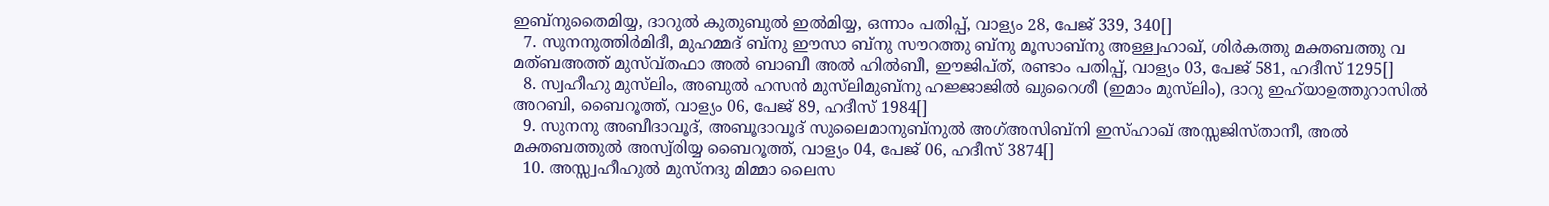ഇബ്‌നുതൈമിയ്യ, ദാറുല്‍ കുതുബുല്‍ ഇല്‍മിയ്യ, ഒന്നാം പതിപ്പ്, വാള്യം 28, പേജ് 339, 340[]
  7. സുനനുത്തിര്‍മിദീ, മുഹമ്മദ് ബ്‌നു ഈസാ ബ്‌നു സൗറത്തു ബ്‌നു മൂസാബ്‌നു അള്ള്വഹാഖ്, ശിര്‍കത്തു മക്തബത്തു വ മത്ബഅത്ത് മുസ്വ്തഫാ അല്‍ ബാബീ അല്‍ ഹില്‍ബീ, ഈജിപ്ത്, രണ്ടാം പതിപ്പ്, വാള്യം 03, പേജ് 581, ഹദീസ് 1295[]
  8. സ്വഹീഹു മുസ്‌ലിം, അബുല്‍ ഹസന്‍ മുസ്‌ലിമുബ്‌നു ഹജ്ജാജില്‍ ഖുറൈശീ (ഇമാം മുസ്‌ലിം), ദാറു ഇഹ്‌യാഉത്തുറാസില്‍ അറബി, ബൈറൂത്ത്, വാള്യം 06, പേജ് 89, ഹദീസ് 1984[]
  9. സുനനു അബീദാവൂദ്, അബൂദാവൂദ് സുലൈമാനുബ്‌നുല്‍ അഗ്അസിബ്‌നി ഇസ്ഹാഖ് അസ്സജിസ്താനീ, അല്‍ മക്തബത്തുല്‍ അസ്വ്‌രിയ്യ ബൈറൂത്ത്, വാള്യം 04, പേജ് 06, ഹദീസ് 3874[]
  10. അസ്സ്വഹീഹുല്‍ മുസ്‌നദു മിമ്മാ ലൈസ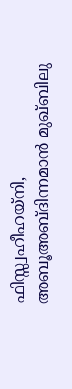ഫിസ്സ്വഹീഹയ്‌നി, അബൂഅബ്ദിന്നമാന്‍ മുഖ്ബിലു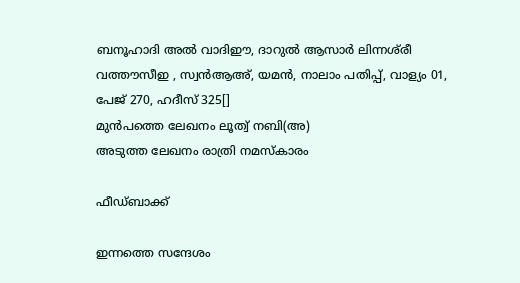ബനൂഹാദി അല്‍ വാദിഈ, ദാറുല്‍ ആസാര്‍ ലിന്നശ്‌രീ വത്തൗസീഇ , സ്വന്‍ആഅ്, യമന്‍, നാലാം പതിപ്പ്, വാള്യം 01, പേജ് 270, ഹദീസ് 325[]
മുൻപത്തെ ലേഖനം ലൂത്വ് നബി(അ)
അടുത്ത ലേഖനം രാത്രി നമസ്‌കാരം

ഫീഡ്ബാക്ക്

ഇന്നത്തെ സന്ദേശം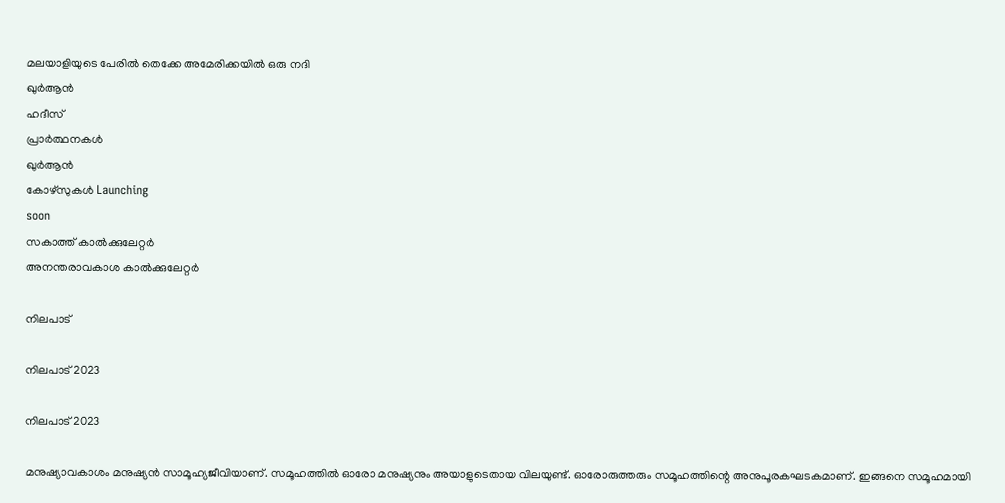മലയാളിയുടെ പേരിൽ തെക്കേ അമേരിക്കയിൽ ഒരു നദി
ഖുർആൻ
ഹദീസ്
പ്രാർത്ഥനകൾ
ഖുർആൻ
കോഴ്സുകൾ Launching
soon
സകാത്ത് കാൽക്കുലേറ്റർ
അനന്തരാവകാശ കാൽക്കുലേറ്റർ

നിലപാട്

നിലപാട് 2023

നിലപാട് 2023

മനുഷ്യാവകാശം മനുഷ്യന്‍ സാമൂഹ്യജീവിയാണ്. സമൂഹത്തില്‍ ഓരോ മനുഷ്യനും അയാളുടെതായ വിലയുണ്ട്. ഓരോരുത്തരും സമൂഹത്തിന്റെ അനുപൂരകഘടകമാണ്. ഇങ്ങനെ സമൂഹമായി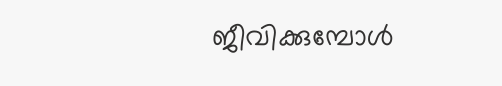ജീവിക്കുമ്പോള്‍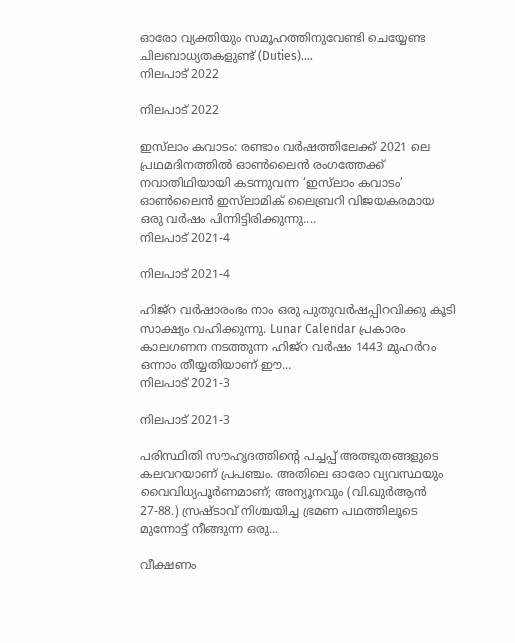ഓരോ വ്യക്തിയും സമൂഹത്തിനുവേണ്ടി ചെയ്യേണ്ട ചിലബാധ്യതകളുണ്ട് (Duties)....
നിലപാട് 2022

നിലപാട് 2022

ഇസ്‌ലാം കവാടം: രണ്ടാം വര്‍ഷത്തിലേക്ക് 2021 ലെ പ്രഥമദിനത്തില്‍ ഓണ്‍ലൈന്‍ രംഗത്തേക്ക് നവാതിഥിയായി കടന്നുവന്ന ‘ഇസ്‌ലാം കവാടം’ ഓണ്‍ലൈന്‍ ഇസ്‌ലാമിക് ലൈബ്രറി വിജയകരമായ ഒരു വര്‍ഷം പിന്നിട്ടിരിക്കുന്നു....
നിലപാട് 2021-4

നിലപാട് 2021-4

ഹിജ്‌റ വര്‍ഷാരംഭം നാം ഒരു പുതുവര്‍ഷപ്പിറവിക്കു കൂടി സാക്ഷ്യം വഹിക്കുന്നു. Lunar Calendar പ്രകാരം കാലഗണന നടത്തുന്ന ഹിജ്‌റ വര്‍ഷം 1443 മുഹര്‍റം ഒന്നാം തീയ്യതിയാണ് ഈ...
നിലപാട് 2021-3

നിലപാട് 2021-3

പരിസ്ഥിതി സൗഹൃദത്തിന്റെ പച്ചപ്പ് അത്ഭുതങ്ങളുടെ കലവറയാണ് പ്രപഞ്ചം. അതിലെ ഓരോ വ്യവസ്ഥയും വൈവിധ്യപൂര്‍ണമാണ്; അന്യൂനവും (വി.ഖുര്‍ആന്‍ 27-88.) സ്രഷ്ടാവ് നിശ്ചയിച്ച ഭ്രമണ പഥത്തിലൂടെ മുന്നോട്ട് നീങ്ങുന്ന ഒരു...

വീക്ഷണം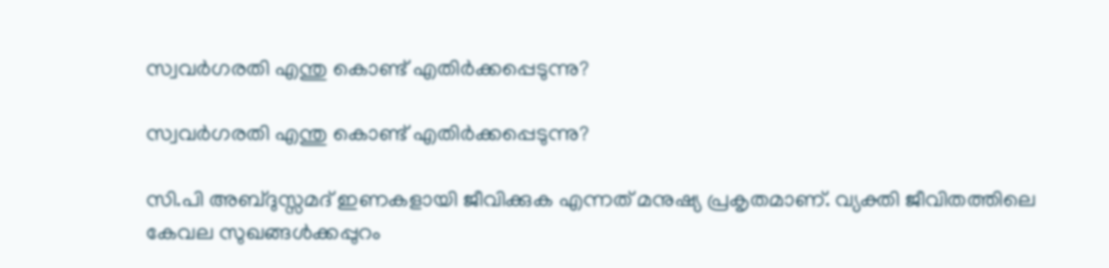സ്വവര്‍ഗരതി എന്തു കൊണ്ട് എതിര്‍ക്കപ്പെടുന്നു?

സ്വവര്‍ഗരതി എന്തു കൊണ്ട് എതിര്‍ക്കപ്പെടുന്നു?

സി.പി അബ്ദുസ്സമദ് ഇണകളായി ജീവിക്കുക എന്നത് മനുഷ്യ പ്രകൃതമാണ്. വ്യക്തി ജീവിതത്തിലെ കേവല സുഖങ്ങള്‍ക്കപ്പുറം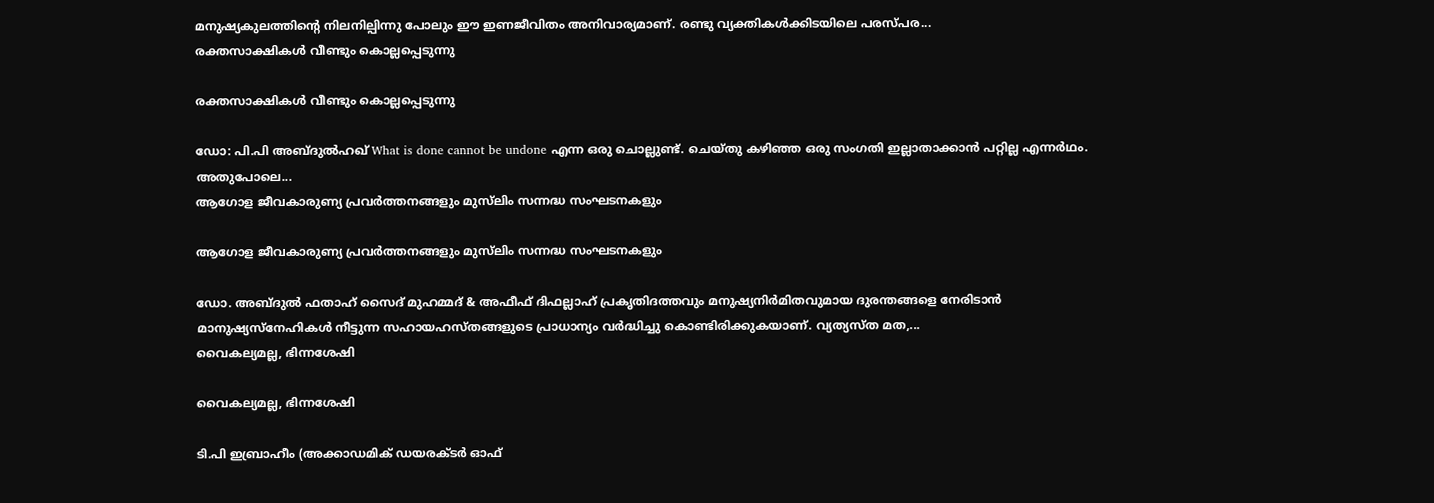മനുഷ്യകുലത്തിന്റെ നിലനില്പിന്നു പോലും ഈ ഇണജീവിതം അനിവാര്യമാണ്. രണ്ടു വ്യക്തികള്‍ക്കിടയിലെ പരസ്പര...
രക്തസാക്ഷികള്‍ വീണ്ടും കൊല്ലപ്പെടുന്നു

രക്തസാക്ഷികള്‍ വീണ്ടും കൊല്ലപ്പെടുന്നു

ഡോ: പി.പി അബ്ദുല്‍ഹഖ് What is done cannot be undone എന്ന ഒരു ചൊല്ലുണ്ട്. ചെയ്തു കഴിഞ്ഞ ഒരു സംഗതി ഇല്ലാതാക്കാന്‍ പറ്റില്ല എന്നര്‍ഥം. അതുപോലെ...
ആഗോള ജീവകാരുണ്യ പ്രവര്‍ത്തനങ്ങളും മുസ്‌ലിം സന്നദ്ധ സംഘടനകളും

ആഗോള ജീവകാരുണ്യ പ്രവര്‍ത്തനങ്ങളും മുസ്‌ലിം സന്നദ്ധ സംഘടനകളും

ഡോ. അബ്ദുല്‍ ഫതാഹ് സൈദ് മുഹമ്മദ് & അഫീഫ് ദിഫല്ലാഹ് പ്രകൃതിദത്തവും മനുഷ്യനിര്‍മിതവുമായ ദുരന്തങ്ങളെ നേരിടാന്‍ മാനുഷ്യസ്‌നേഹികള്‍ നീട്ടുന്ന സഹായഹസ്തങ്ങളുടെ പ്രാധാന്യം വര്‍ദ്ധിച്ചു കൊണ്ടിരിക്കുകയാണ്. വ്യത്യസ്ത മത,...
വൈകല്യമല്ല, ഭിന്നശേഷി

വൈകല്യമല്ല, ഭിന്നശേഷി

ടി.പി ഇബ്രാഹീം (അക്കാഡമിക് ഡയരക്ടര്‍ ഓഫ്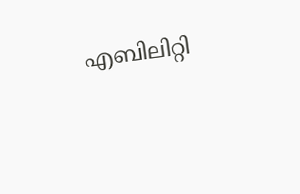എബിലിറ്റി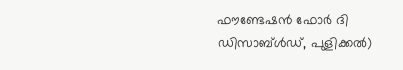ഫൗണ്ടേഷന്‍ ഫോര്‍ ദി ഡിസാബ്ള്‍ഡ്, പുളിക്കല്‍)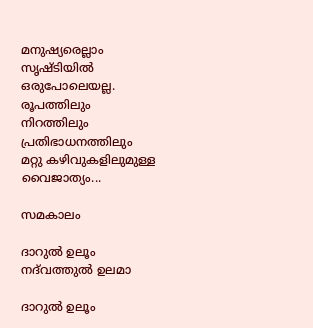മനുഷ്യരെല്ലാം സൃഷ്ടിയില്‍ ഒരുപോലെയല്ല. രൂപത്തിലും നിറത്തിലും പ്രതിഭാധനത്തിലും മറ്റു കഴിവുകളിലുമുള്ള വൈജാത്യം...

സമകാലം

ദാറുല്‍ ഉലൂം നദ്‌വത്തുല്‍ ഉലമാ

ദാറുല്‍ ഉലൂം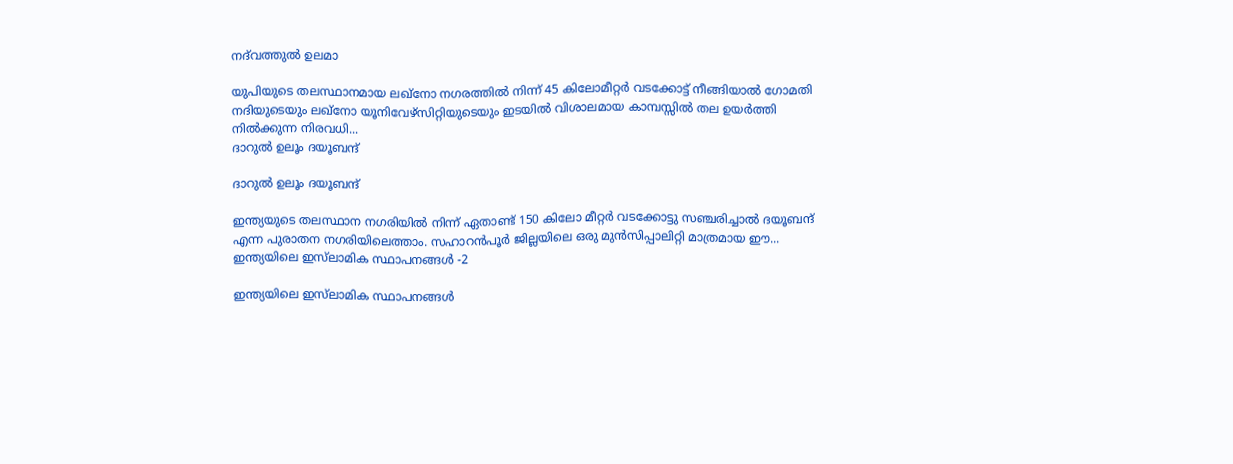നദ്‌വത്തുല്‍ ഉലമാ

യുപിയുടെ തലസ്ഥാനമായ ലഖ്‌നോ നഗരത്തില്‍ നിന്ന് 45 കിലോമീറ്റര്‍ വടക്കോട്ട് നീങ്ങിയാല്‍ ഗോമതി നദിയുടെയും ലഖ്‌നോ യൂനിവേഴ്‌സിറ്റിയുടെയും ഇടയില്‍ വിശാലമായ കാമ്പസ്സില്‍ തല ഉയര്‍ത്തി നില്‍ക്കുന്ന നിരവധി...
ദാറുല്‍ ഉലൂം ദയൂബന്ദ്

ദാറുല്‍ ഉലൂം ദയൂബന്ദ്

ഇന്ത്യയുടെ തലസ്ഥാന നഗരിയില്‍ നിന്ന് ഏതാണ്ട് 150 കിലോ മീറ്റര്‍ വടക്കോട്ടു സഞ്ചരിച്ചാല്‍ ദയൂബന്ദ് എന്ന പുരാതന നഗരിയിലെത്താം. സഹാറന്‍പൂര്‍ ജില്ലയിലെ ഒരു മുന്‍സിപ്പാലിറ്റി മാത്രമായ ഈ...
ഇന്ത്യയിലെ ഇസ്‌ലാമിക സ്ഥാപനങ്ങള്‍ -2

ഇന്ത്യയിലെ ഇസ്‌ലാമിക സ്ഥാപനങ്ങള്‍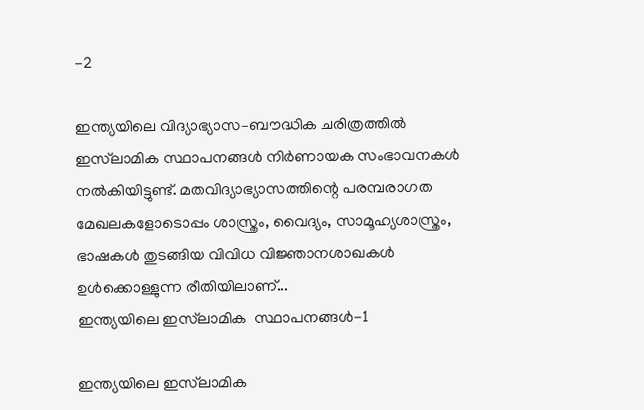-2

ഇന്ത്യയിലെ വിദ്യാഭ്യാസ–ബൗദ്ധിക ചരിത്രത്തില്‍ ഇസ്‌ലാമിക സ്ഥാപനങ്ങള്‍ നിര്‍ണായക സംഭാവനകള്‍ നല്‍കിയിട്ടുണ്ട്. മതവിദ്യാഭ്യാസത്തിന്റെ പരമ്പരാഗത മേഖലകളോടൊപ്പം ശാസ്ത്രം, വൈദ്യം, സാമൂഹ്യശാസ്ത്രം, ഭാഷകള്‍ തുടങ്ങിയ വിവിധ വിജ്ഞാനശാഖകള്‍ ഉള്‍ക്കൊള്ളുന്ന രീതിയിലാണ്...
ഇന്ത്യയിലെ ഇസ്‌ലാമിക  സ്ഥാപനങ്ങള്‍-1

ഇന്ത്യയിലെ ഇസ്‌ലാമിക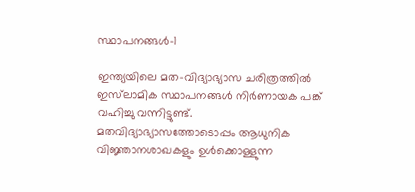സ്ഥാപനങ്ങള്‍-1

ഇന്ത്യയിലെ മത–വിദ്യാഭ്യാസ ചരിത്രത്തില്‍ ഇസ്‌ലാമിക സ്ഥാപനങ്ങള്‍ നിര്‍ണായക പങ്ക് വഹിച്ചു വന്നിട്ടുണ്ട്. മതവിദ്യാഭ്യാസത്തോടൊപ്പം ആധുനിക വിജ്ഞാനശാഖകളും ഉള്‍ക്കൊള്ളുന്ന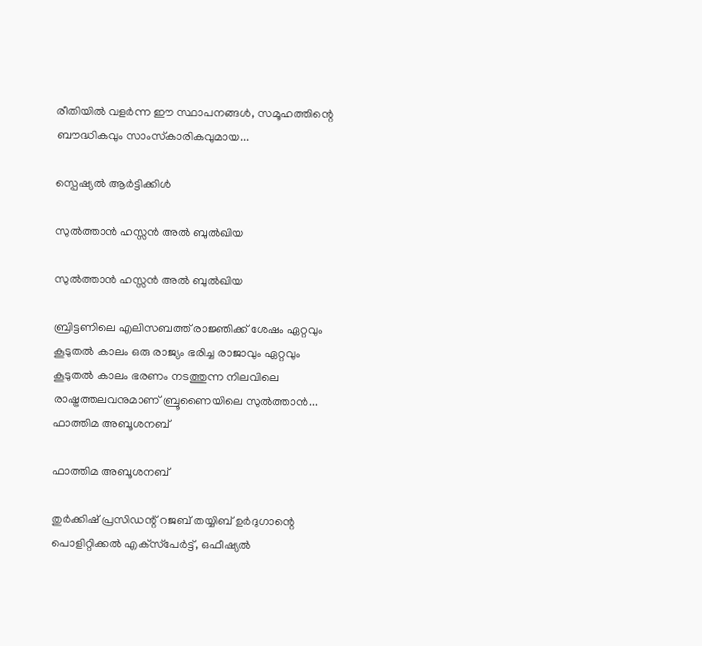രീതിയില്‍ വളര്‍ന്ന ഈ സ്ഥാപനങ്ങള്‍, സമൂഹത്തിന്റെ ബൗദ്ധികവും സാംസ്‌കാരികവുമായ...

സ്പെഷ്യൽ ആർട്ടിക്കിൾ

സുല്‍ത്താന്‍ ഹസ്സന്‍ അല്‍ ബുല്‍ഖിയ

സുല്‍ത്താന്‍ ഹസ്സന്‍ അല്‍ ബുല്‍ഖിയ

ബ്രിട്ടണിലെ എലിസബത്ത് രാജ്ഞിക്ക് ശേഷം ഏറ്റവും കൂടുതല്‍ കാലം ഒരു രാജ്യം ഭരിച്ച രാജാവും ഏറ്റവും കൂടുതല്‍ കാലം ഭരണം നടത്തുന്ന നിലവിലെ രാഷ്ട്രത്തലവനുമാണ് ബ്രൂണൈയിലെ സുല്‍ത്താന്‍...
ഫാത്തിമ അബൂശനബ്

ഫാത്തിമ അബൂശനബ്

തുര്‍ക്കിഷ് പ്രസിഡന്റ് റജബ് തയ്യിബ് ഉര്‍ദുഗാന്റെ പൊളിറ്റിക്കല്‍ എക്‌സ്‌പേര്‍ട്ട്, ഒഫീഷ്യല്‍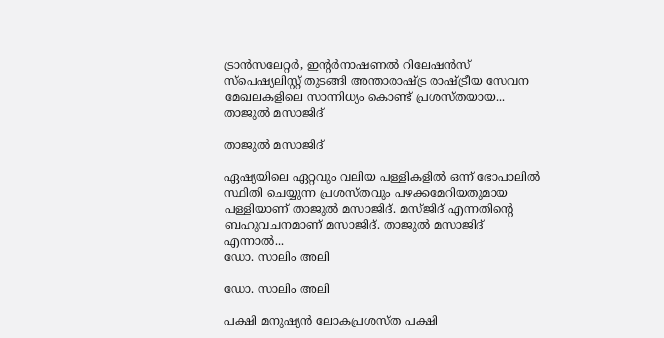ട്രാന്‍സലേറ്റര്‍, ഇന്റര്‍നാഷണല്‍ റിലേഷന്‍സ് സ്‌പെഷ്യലിസ്റ്റ് തുടങ്ങി അന്താരാഷ്ട്ര രാഷ്ട്രീയ സേവന മേഖലകളിലെ സാന്നിധ്യം കൊണ്ട് പ്രശസ്തയായ...
താജുല്‍ മസാജിദ്

താജുല്‍ മസാജിദ്

ഏഷ്യയിലെ ഏറ്റവും വലിയ പള്ളികളില്‍ ഒന്ന് ഭോപാലില്‍ സ്ഥിതി ചെയ്യുന്ന പ്രശസ്തവും പഴക്കമേറിയതുമായ പള്ളിയാണ് താജുല്‍ മസാജിദ്. മസ്ജിദ് എന്നതിന്റെ ബഹുവചനമാണ് മസാജിദ്. താജുല്‍ മസാജിദ് എന്നാല്‍...
ഡോ. സാലിം അലി

ഡോ. സാലിം അലി

പക്ഷി മനുഷ്യന്‍ ലോകപ്രശസ്ത പക്ഷി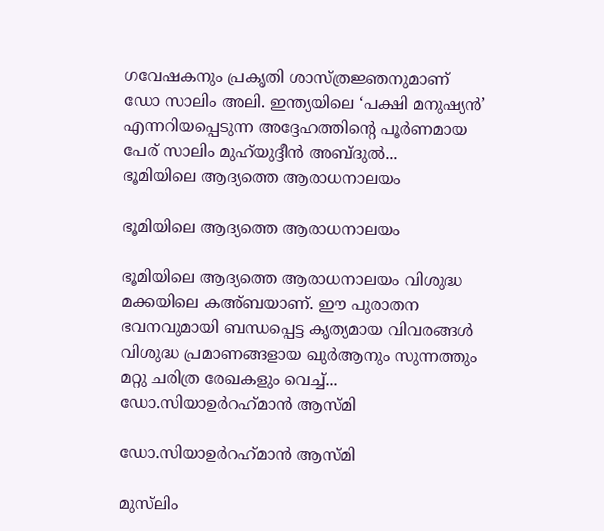ഗവേഷകനും പ്രകൃതി ശാസ്ത്രജ്ഞനുമാണ് ഡോ സാലിം അലി. ഇന്ത്യയിലെ ‘പക്ഷി മനുഷ്യന്‍’ എന്നറിയപ്പെടുന്ന അദ്ദേഹത്തിന്റെ പൂര്‍ണമായ പേര് സാലിം മുഹ്‌യുദ്ദീന്‍ അബ്ദുല്‍...
ഭൂമിയിലെ ആദ്യത്തെ ആരാധനാലയം

ഭൂമിയിലെ ആദ്യത്തെ ആരാധനാലയം

ഭൂമിയിലെ ആദ്യത്തെ ആരാധനാലയം വിശുദ്ധ മക്കയിലെ കഅ്ബയാണ്. ഈ പുരാതന ഭവനവുമായി ബന്ധപ്പെട്ട കൃത്യമായ വിവരങ്ങള്‍ വിശുദ്ധ പ്രമാണങ്ങളായ ഖുര്‍ആനും സുന്നത്തും മറ്റു ചരിത്ര രേഖകളും വെച്ച്...
ഡോ.സിയാഉര്‍റഹ്‌മാന്‍ ആസ്മി

ഡോ.സിയാഉര്‍റഹ്‌മാന്‍ ആസ്മി

മുസ്‌ലിം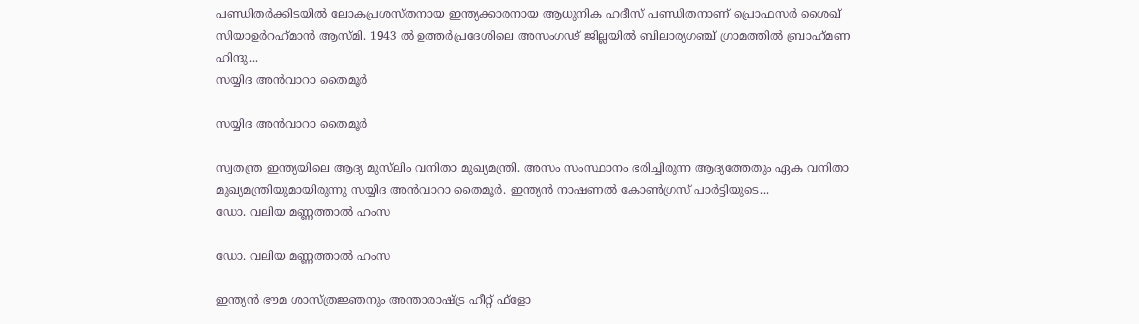പണ്ഡിതര്‍ക്കിടയില്‍ ലോകപ്രശസ്തനായ ഇന്ത്യക്കാരനായ ആധുനിക ഹദീസ് പണ്ഡിതനാണ് പ്രൊഫസര്‍ ശൈഖ് സിയാഉര്‍റഹ്‌മാന്‍ ആസ്മി. 1943 ല്‍ ഉത്തര്‍പ്രദേശിലെ അസംഗഢ് ജില്ലയില്‍ ബിലാര്യഗഞ്ച് ഗ്രാമത്തില്‍ ബ്രാഹ്‌മണ ഹിന്ദു...
സയ്യിദ അന്‍വാറാ തൈമൂര്‍

സയ്യിദ അന്‍വാറാ തൈമൂര്‍

സ്വതന്ത്ര ഇന്ത്യയിലെ ആദ്യ മുസ്‌ലിം വനിതാ മുഖ്യമന്ത്രി. അസം സംസ്ഥാനം ഭരിച്ചിരുന്ന ആദ്യത്തേതും ഏക വനിതാ മുഖ്യമന്ത്രിയുമായിരുന്നു സയ്യിദ അന്‍വാറാ തൈമൂര്‍. ഇന്ത്യന്‍ നാഷണല്‍ കോണ്‍ഗ്രസ് പാര്‍ട്ടിയുടെ...
ഡോ. വലിയ മണ്ണത്താല്‍ ഹംസ

ഡോ. വലിയ മണ്ണത്താല്‍ ഹംസ

ഇന്ത്യന്‍ ഭൗമ ശാസ്ത്രജ്ഞനും അന്താരാഷ്ട്ര ഹീറ്റ് ഫ്‌ളോ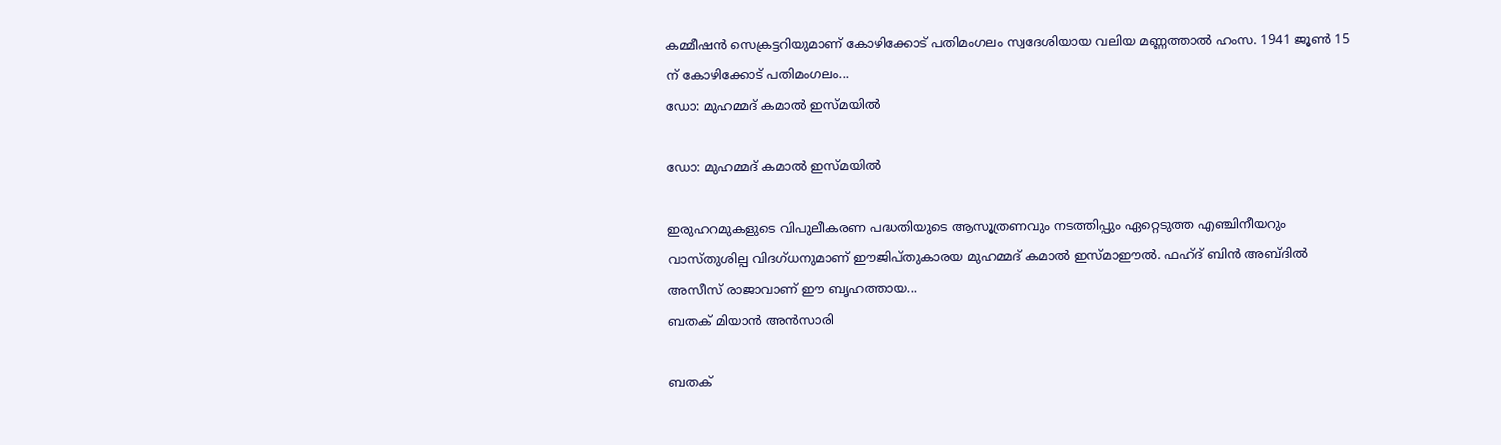കമ്മീഷന്‍ സെക്രട്ടറിയുമാണ് കോഴിക്കോട് പതിമംഗലം സ്വദേശിയായ വലിയ മണ്ണത്താല്‍ ഹംസ. 1941 ജൂണ്‍ 15 ന് കോഴിക്കോട് പതിമംഗലം...
ഡോ: മുഹമ്മദ് കമാല്‍ ഇസ്മയില്‍

ഡോ: മുഹമ്മദ് കമാല്‍ ഇസ്മയില്‍

ഇരുഹറമുകളുടെ വിപുലീകരണ പദ്ധതിയുടെ ആസൂത്രണവും നടത്തിപ്പും ഏറ്റെടുത്ത എഞ്ചിനീയറും വാസ്തുശില്പ വിദഗ്ധനുമാണ് ഈജിപ്തുകാരയ മുഹമ്മദ് കമാല്‍ ഇസ്മാഈല്‍. ഫഹ്ദ് ബിന്‍ അബ്ദില്‍ അസീസ് രാജാവാണ് ഈ ബൃഹത്തായ...
ബതക് മിയാന്‍ അന്‍സാരി

ബതക്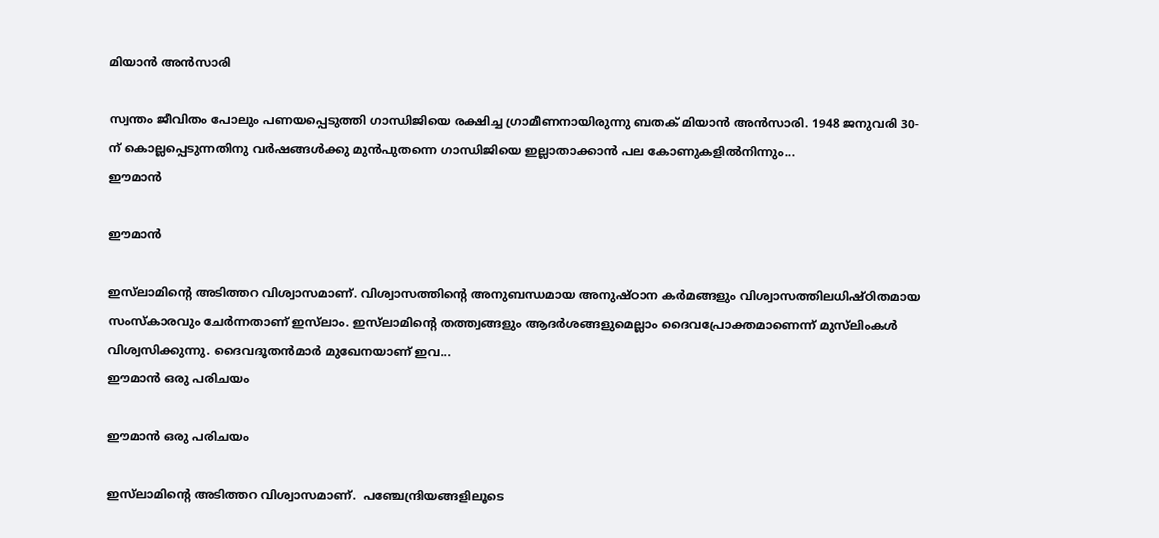മിയാന്‍ അന്‍സാരി

സ്വന്തം ജീവിതം പോലും പണയപ്പെടുത്തി ഗാന്ധിജിയെ രക്ഷിച്ച ഗ്രാമീണനായിരുന്നു ബതക് മിയാന്‍ അന്‍സാരി. 1948 ജനുവരി 30-ന് കൊല്ലപ്പെടുന്നതിനു വര്‍ഷങ്ങള്‍ക്കു മുന്‍പുതന്നെ ഗാന്ധിജിയെ ഇല്ലാതാക്കാന്‍ പല കോണുകളില്‍നിന്നും...
ഈമാന്‍

ഈമാന്‍

ഇസ്‌ലാമിന്റെ അടിത്തറ വിശ്വാസമാണ്. വിശ്വാസത്തിന്റെ അനുബന്ധമായ അനുഷ്ഠാന കര്‍മങ്ങളും വിശ്വാസത്തിലധിഷ്ഠിതമായ സംസ്‌കാരവും ചേര്‍ന്നതാണ് ഇസ്‌ലാം. ഇസ്‌ലാമിന്റെ തത്ത്വങ്ങളും ആദര്‍ശങ്ങളുമെല്ലാം ദൈവപ്രോക്തമാണെന്ന് മുസ്‌ലിംകള്‍ വിശ്വസിക്കുന്നു. ദൈവദൂതന്‍മാര്‍ മുഖേനയാണ് ഇവ...
ഈമാന്‍ ഒരു പരിചയം

ഈമാന്‍ ഒരു പരിചയം

ഇസ്‌ലാമിന്റെ അടിത്തറ വിശ്വാസമാണ്.  പഞ്ചേന്ദ്രിയങ്ങളിലൂടെ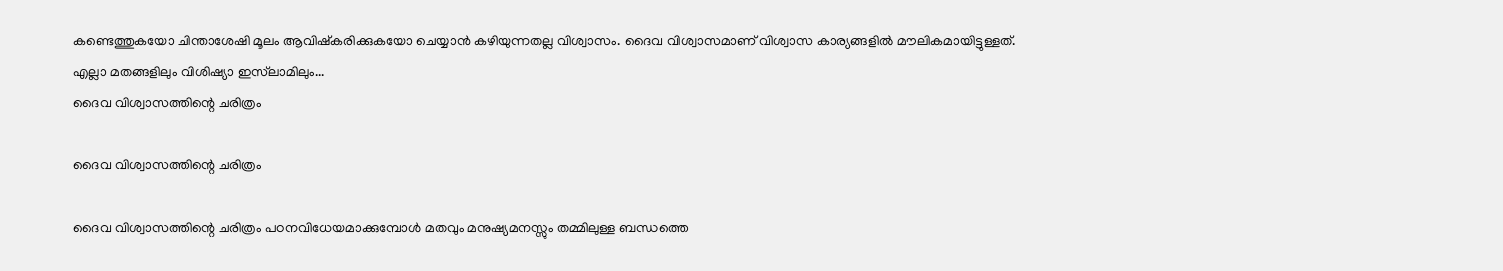കണ്ടെത്തുകയോ ചിന്താശേഷി മൂലം ആവിഷ്‌കരിക്കുകയോ ചെയ്യാന്‍ കഴിയുന്നതല്ല വിശ്വാസം. ദൈവ വിശ്വാസമാണ് വിശ്വാസ കാര്യങ്ങളില്‍ മൗലികമായിട്ടുള്ളത്. എല്ലാ മതങ്ങളിലും വിശിഷ്യാ ഇസ്‌ലാമിലും...
ദൈവ വിശ്വാസത്തിന്റെ ചരിത്രം

ദൈവ വിശ്വാസത്തിന്റെ ചരിത്രം

ദൈവ വിശ്വാസത്തിന്റെ ചരിത്രം പഠനവിധേയമാക്കുമ്പോള്‍ മതവും മനുഷ്യമനസ്സും തമ്മിലുള്ള ബന്ധത്തെ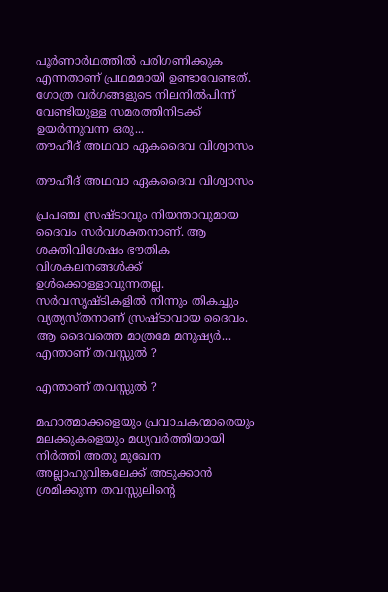പൂര്‍ണാര്‍ഥത്തില്‍ പരിഗണിക്കുക എന്നതാണ് പ്രഥമമായി ഉണ്ടാവേണ്ടത്. ഗോത്ര വര്‍ഗങ്ങളുടെ നിലനില്‍പിന്ന് വേണ്ടിയുള്ള സമരത്തിനിടക്ക് ഉയര്‍ന്നുവന്ന ഒരു...
തൗഹീദ് അഥവാ ഏകദൈവ വിശ്വാസം

തൗഹീദ് അഥവാ ഏകദൈവ വിശ്വാസം

പ്രപഞ്ച സ്രഷ്ടാവും നിയന്താവുമായ ദൈവം സര്‍വശക്തനാണ്. ആ ശക്തിവിശേഷം ഭൗതിക വിശകലനങ്ങള്‍ക്ക് ഉള്‍ക്കൊള്ളാവുന്നതല്ല. സര്‍വസൃഷ്ടികളില്‍ നിന്നും തികച്ചും വ്യത്യസ്തനാണ് സ്രഷ്ടാവായ ദൈവം. ആ ദൈവത്തെ മാത്രമേ മനുഷ്യര്‍...
എന്താണ് തവസ്സുല്‍ ?

എന്താണ് തവസ്സുല്‍ ?

മഹാത്മാക്കളെയും പ്രവാചകന്മാരെയും മലക്കുകളെയും മധ്യവര്‍ത്തിയായി നിര്‍ത്തി അതു മുഖേന അല്ലാഹുവിങ്കലേക്ക് അടുക്കാന്‍ ശ്രമിക്കുന്ന തവസ്സുലിന്റെ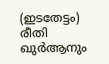(ഇടതേട്ടം) രീതി ഖുര്‍ആനും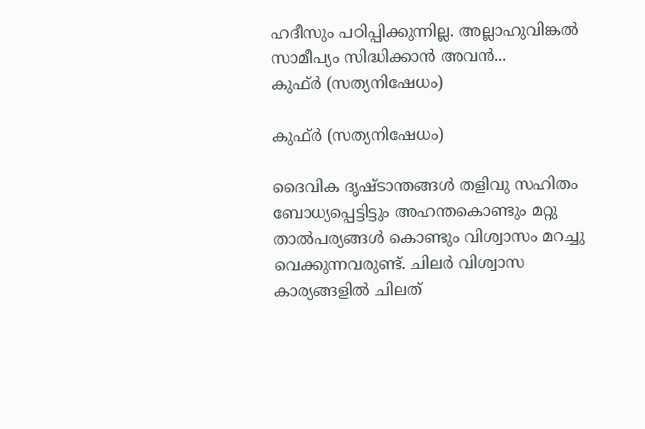ഹദീസും പഠിപ്പിക്കുന്നില്ല. അല്ലാഹുവിങ്കല്‍ സാമീപ്യം സിദ്ധിക്കാന്‍ അവന്‍...
കുഫ്ര്‍ (സത്യനിഷേധം)

കുഫ്ര്‍ (സത്യനിഷേധം)

ദൈവിക ദൃഷ്‌ടാന്തങ്ങൾ തളിവു സഹിതം ബോധ്യപ്പെട്ടിട്ടും അഹന്തകൊണ്ടും മറ്റു താൽപര്യങ്ങൾ കൊണ്ടും വിശ്വാസം മറച്ചു വെക്കുന്നവരുണ്ട്‌. ചിലർ വിശ്വാസ കാര്യങ്ങളിൽ ചിലത്‌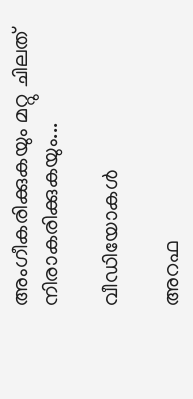അംഗീകരിക്കുകയും മറ്റു ചിലത്‌ നിരാകരിക്കുകയും...

വീഡിയോകൾ

അറഫ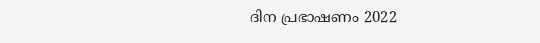ദിന പ്രഭാഷണം 2022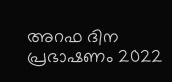അറഫ ദിന പ്രഭാഷണം 2022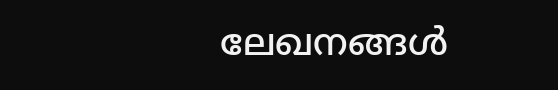ലേഖനങ്ങൾ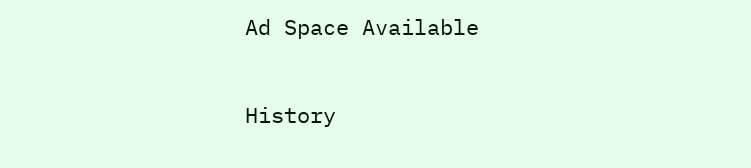Ad Space Available

History